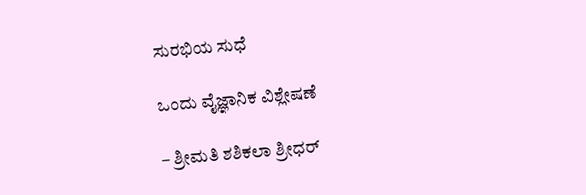ಸುರಭಿಯ ಸುಧೆ

ಒಂದು ವೈಜ್ಞಾನಿಕ ವಿಶ್ಲೇಷಣೆ

– ಶ್ರೀಮತಿ ಶಶಿಕಲಾ ಶ್ರೀಧರ್‌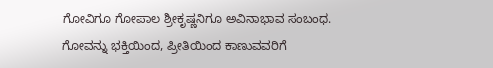ಗೋವಿಗೂ ಗೋಪಾಲ ಶ್ರೀಕೃಷ್ಣನಿಗೂ ಅವಿನಾಭಾವ ಸಂಬಂಧ. ಗೋವನ್ನು ಭಕ್ತಿಯಿಂದ, ಪ್ರೀತಿಯಿಂದ ಕಾಣುವವರಿಗೆ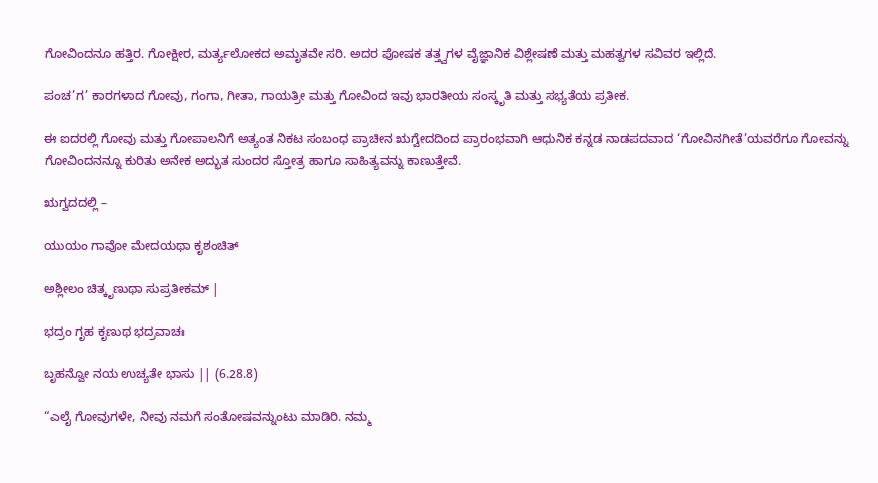ಗೋವಿಂದನೂ ಹತ್ತಿರ. ಗೋಕ್ಷೀರ, ಮರ್ತ್ಯಲೋಕದ ಅಮೃತವೇ ಸರಿ. ಅದರ ಪೋಷಕ ತತ್ತ್ವಗಳ ವೈಜ್ಞಾನಿಕ ವಿಶ್ಲೇಷಣೆ ಮತ್ತು ಮಹತ್ವಗಳ ಸವಿವರ ಇಲ್ಲಿದೆ.

ಪಂಚ’ಗ’ ಕಾರಗಳಾದ ಗೋವು, ಗಂಗಾ, ಗೀತಾ, ಗಾಯತ್ರೀ ಮತ್ತು ಗೋವಿಂದ ಇವು ಭಾರತೀಯ ಸಂಸ್ಕೃತಿ ಮತ್ತು ಸಭ್ಯತೆಯ ಪ್ರತೀಕ.

ಈ ಐದರಲ್ಲಿ ಗೋವು ಮತ್ತು ಗೋಪಾಲನಿಗೆ ಅತ್ಯಂತ ನಿಕಟ ಸಂಬಂಧ ಪ್ರಾಚೀನ ಋಗ್ವೇದದಿಂದ ಪ್ರಾರಂಭವಾಗಿ ಆಧುನಿಕ ಕನ್ನಡ ನಾಡಪದವಾದ ‘ಗೋವಿನಗೀತೆ’ಯವರೆಗೂ ಗೋವನ್ನು ಗೋವಿಂದನನ್ನೂ ಕುರಿತು ಅನೇಕ ಅದ್ಭುತ ಸುಂದರ ಸ್ತೋತ್ರ ಹಾಗೂ ಸಾಹಿತ್ಯವನ್ನು ಕಾಣುತ್ತೇವೆ.

ಋಗ್ವದದಲ್ಲಿ –

ಯುಯಂ ಗಾವೋ ಮೇದಯಥಾ ಕೃಶಂಚಿತ್‌

ಅಶ್ಲೀಲಂ ಚಿತ್ಕೃಣುಥಾ ಸುಪ್ರತೀಕಮ್ |

ಭದ್ರಂ ಗೃಹ ಕೃಣುಥ ಭದ್ರವಾಚಃ

ಬೃಹನ್ವೋ ನಯ ಉಚ್ಯತೇ ಭಾಸು || (6.28.8)

“ಎಲೈ ಗೋವುಗಳೇ, ನೀವು ನಮಗೆ ಸಂತೋಷವನ್ನುಂಟು ಮಾಡಿರಿ. ನಮ್ಮ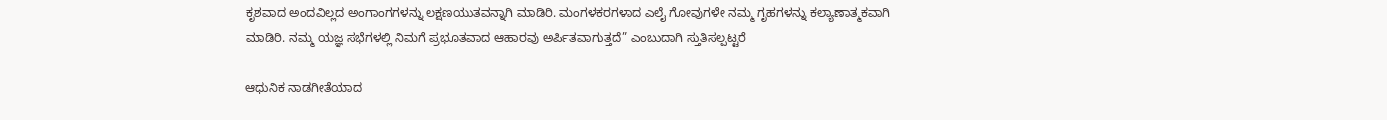ಕೃಶವಾದ ಅಂದವಿಲ್ಲದ ಅಂಗಾಂಗಗಳನ್ನು ಲಕ್ಷಣಯುತವನ್ನಾಗಿ ಮಾಡಿರಿ. ಮಂಗಳಕರಗಳಾದ ಎಲೈ ಗೋವುಗಳೇ ನಮ್ಮ ಗೃಹಗಳನ್ನು ಕಲ್ಯಾಣಾತ್ಮಕವಾಗಿ ಮಾಡಿರಿ. ನಮ್ಮ ಯಜ್ಞ ಸಭೆಗಳಲ್ಲಿ ನಿಮಗೆ ಪ್ರಭೂತವಾದ ಆಹಾರವು ಅರ್ಪಿತವಾಗುತ್ತದೆ” ಎಂಬುದಾಗಿ ಸ್ತುತಿಸಲ್ಪಟ್ಟರೆ

ಆಧುನಿಕ ನಾಡಗೀತೆಯಾದ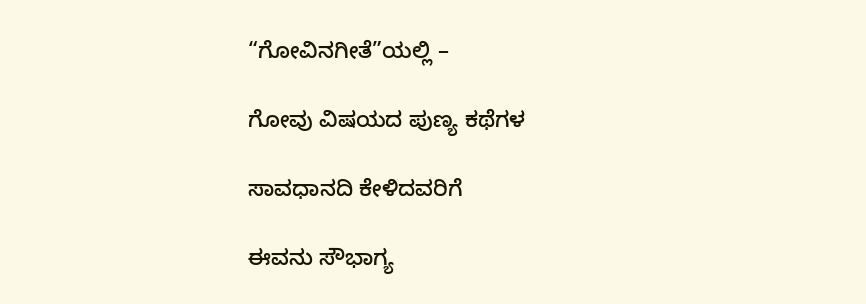“ಗೋವಿನಗೀತೆ”ಯಲ್ಲಿ –

ಗೋವು ವಿಷಯದ ಪುಣ್ಯ ಕಥೆಗಳ

ಸಾವಧಾನದಿ ಕೇಳಿದವರಿಗೆ

ಈವನು ಸೌಭಾಗ್ಯ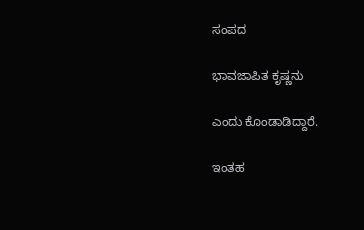ಸಂಪದ

ಭಾವಜಾಪಿತ ಕೃಷ್ಣನು

ಎಂದು ಕೊಂಡಾಡಿದ್ದಾರೆ.

ಇಂತಹ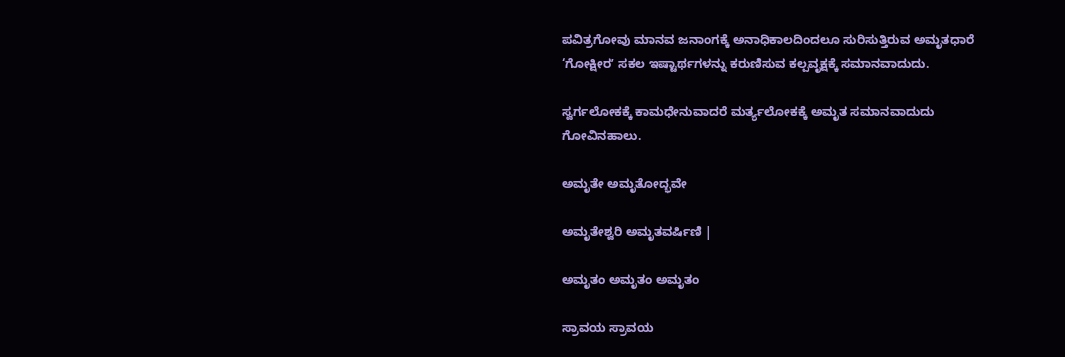ಪವಿತ್ರಗೋವು ಮಾನವ ಜನಾಂಗಕ್ಕೆ ಅನಾಧಿಕಾಲದಿಂದಲೂ ಸುರಿಸುತ್ತಿರುವ ಅಮೃತಧಾರೆ ‘ಗೋಕ್ಷೀರʼ ಸಕಲ ಇಷ್ಟಾರ್ಥಗಳನ್ನು ಕರುಣಿಸುವ ಕಲ್ಪವೃಕ್ಷಕ್ಕೆ ಸಮಾನವಾದುದು.

ಸ್ವರ್ಗಲೋಕಕ್ಕೆ ಕಾಮಧೇನುವಾದರೆ ಮರ್ತ್ಯಲೋಕಕ್ಕೆ ಅಮೃತ ಸಮಾನವಾದುದು ಗೋವಿನಹಾಲು.

ಅಮೃತೇ ಅಮೃತೋದ್ಭವೇ

ಅಮೃತೇಶ್ವರಿ ಅಮೃತವರ್ಷಿಣಿ |

ಅಮೃತಂ ಅಮೃತಂ ಅಮೃತಂ

ಸ್ರಾವಯ ಸ್ರಾವಯ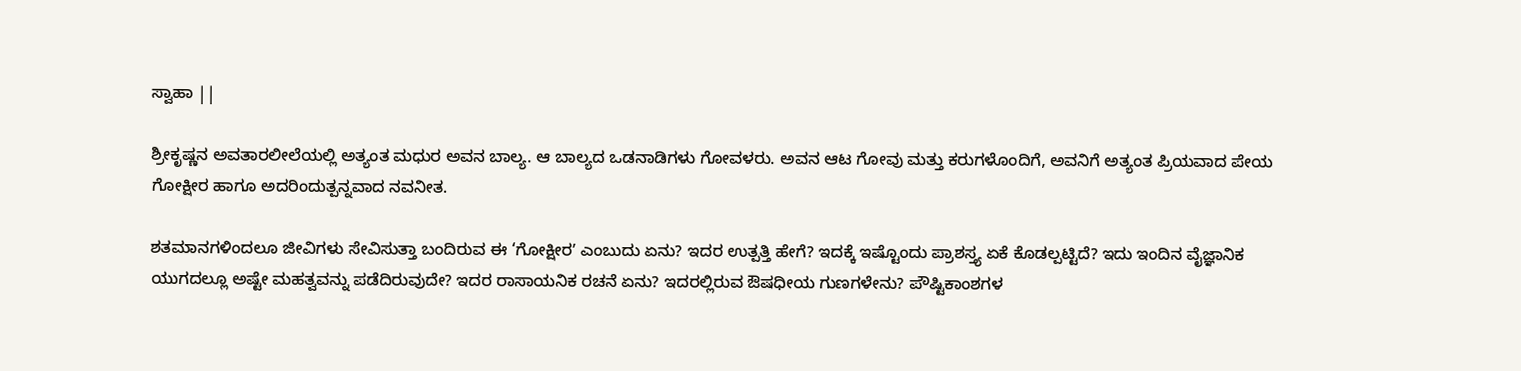ಸ್ವಾಹಾ ||

ಶ್ರೀಕೃಷ್ಣನ ಅವತಾರಲೀಲೆಯಲ್ಲಿ ಅತ್ಯಂತ ಮಧುರ ಅವನ ಬಾಲ್ಯ. ಆ ಬಾಲ್ಯದ ಒಡನಾಡಿಗಳು ಗೋವಳರು. ಅವನ ಆಟ ಗೋವು ಮತ್ತು ಕರುಗಳೊಂದಿಗೆ, ಅವನಿಗೆ ಅತ್ಯಂತ ಪ್ರಿಯವಾದ ಪೇಯ ಗೋಕ್ಷೀರ ಹಾಗೂ ಅದರಿಂದುತ್ಪನ್ನವಾದ ನವನೀತ.

ಶತಮಾನಗಳಿಂದಲೂ ಜೀವಿಗಳು ಸೇವಿಸುತ್ತಾ ಬಂದಿರುವ ಈ ‘ಗೋಕ್ಷೀರʼ ಎಂಬುದು ಏನು? ಇದರ ಉತ್ಪತ್ತಿ ಹೇಗೆ? ಇದಕ್ಕೆ ಇಷ್ಟೊಂದು ಪ್ರಾಶಸ್ತ್ಯ ಏಕೆ ಕೊಡಲ್ಪಟ್ಟಿದೆ? ಇದು ಇಂದಿನ ವೈಜ್ಞಾನಿಕ ಯುಗದಲ್ಲೂ ಅಷ್ಟೇ ಮಹತ್ವವನ್ನು ಪಡೆದಿರುವುದೇ? ಇದರ ರಾಸಾಯನಿಕ ರಚನೆ ಏನು? ಇದರಲ್ಲಿರುವ ಔಷಧೀಯ ಗುಣಗಳೇನು? ಪೌಷ್ಟಿಕಾಂಶಗಳ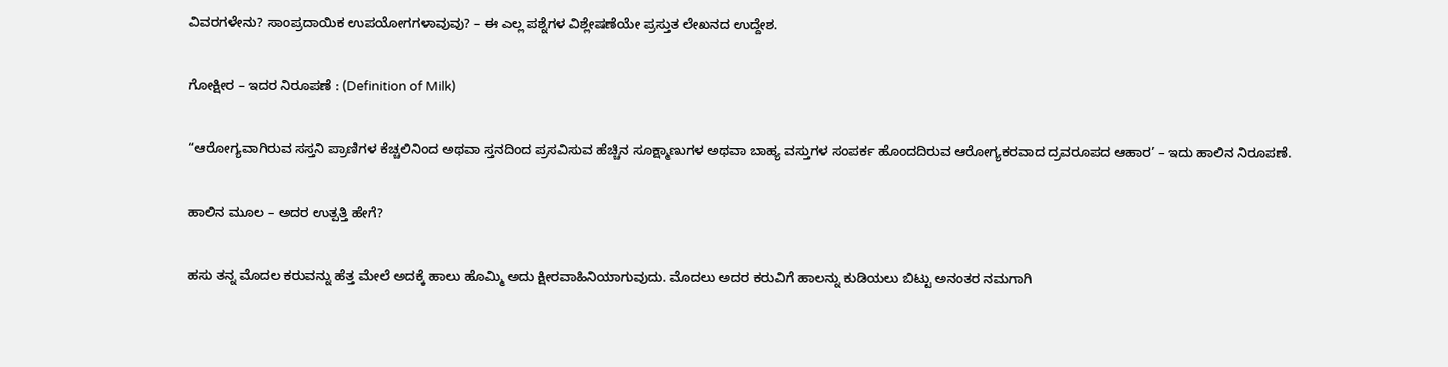ವಿವರಗಳೇನು? ಸಾಂಪ್ರದಾಯಿಕ ಉಪಯೋಗಗಳಾವುವು? – ಈ ಎಲ್ಲ ಪಶ್ನೆಗಳ ವಿಶ್ಲೇಷಣೆಯೇ ಪ್ರಸ್ತುತ ಲೇಖನದ ಉದ್ದೇಶ.

ಗೋಕ್ಷೀರ – ಇದರ ನಿರೂಪಣೆ : (Definition of Milk)

“ಆರೋಗ್ಯವಾಗಿರುವ ಸಸ್ತನಿ ಪ್ರಾಣಿಗಳ ಕೆಚ್ಚಲಿನಿಂದ ಅಥವಾ ಸ್ತನದಿಂದ ಪ್ರಸವಿಸುವ ಹೆಚ್ಚಿನ ಸೂಕ್ಷ್ಮಾಣುಗಳ ಅಥವಾ ಬಾಹ್ಯ ವಸ್ತುಗಳ ಸಂಪರ್ಕ ಹೊಂದದಿರುವ ಆರೋಗ್ಯಕರವಾದ ದ್ರವರೂಪದ ಆಹಾರ’ – ಇದು ಹಾಲಿನ ನಿರೂಪಣೆ.

ಹಾಲಿನ ಮೂಲ – ಅದರ ಉತ್ಪತ್ತಿ ಹೇಗೆ?

ಹಸು ತನ್ನ ಮೊದಲ ಕರುವನ್ನು ಹೆತ್ತ ಮೇಲೆ ಅದಕ್ಕೆ ಹಾಲು ಹೊಮ್ಮಿ ಅದು ಕ್ಷೀರವಾಹಿನಿಯಾಗುವುದು. ಮೊದಲು ಅದರ ಕರುವಿಗೆ ಹಾಲನ್ನು ಕುಡಿಯಲು ಬಿಟ್ಟು ಅನಂತರ ನಮಗಾಗಿ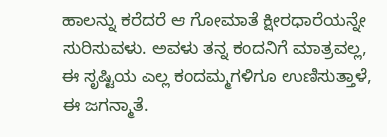ಹಾಲನ್ನು ಕರೆದರೆ ಆ ಗೋಮಾತೆ ಕ್ಷೀರಧಾರೆಯನ್ನೇ ಸುರಿಸುವಳು. ಅವಳು ತನ್ನ ಕಂದನಿಗೆ ಮಾತ್ರವಲ್ಲ, ಈ ಸೃಷ್ಟಿಯ ಎಲ್ಲ ಕಂದಮ್ಮಗಳಿಗೂ ಉಣಿಸುತ್ತಾಳೆ, ಈ ಜಗನ್ಮಾತೆ.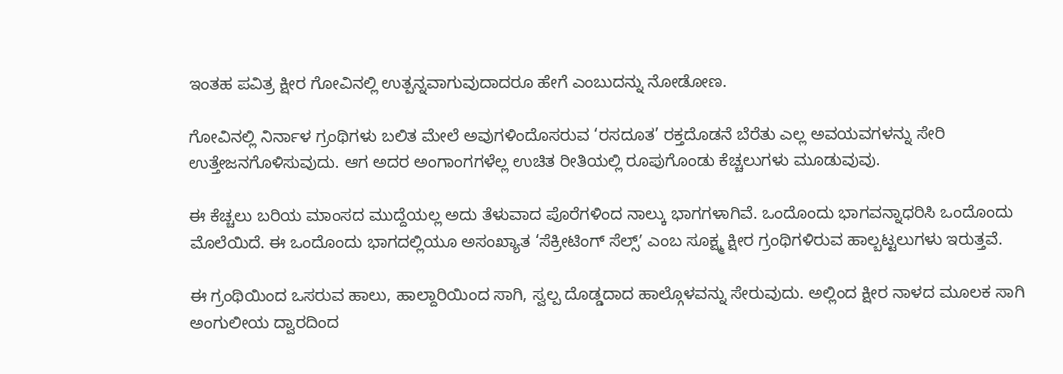ಇಂತಹ ಪವಿತ್ರ ಕ್ಷೀರ ಗೋವಿನಲ್ಲಿ ಉತ್ಪನ್ನವಾಗುವುದಾದರೂ ಹೇಗೆ ಎಂಬುದನ್ನು ನೋಡೋಣ.

ಗೋವಿನಲ್ಲಿ ನಿರ್ನಾಳ ಗ್ರಂಥಿಗಳು ಬಲಿತ ಮೇಲೆ ಅವುಗಳಿಂದೊಸರುವ ‘ರಸದೂತ’ ರಕ್ತದೊಡನೆ ಬೆರೆತು ಎಲ್ಲ ಅವಯವಗಳನ್ನು ಸೇರಿ ಉತ್ತೇಜನಗೊಳಿಸುವುದು. ಆಗ ಅದರ ಅಂಗಾಂಗಗಳೆಲ್ಲ ಉಚಿತ ರೀತಿಯಲ್ಲಿ ರೂಪುಗೊಂಡು ಕೆಚ್ಚಲುಗಳು ಮೂಡುವುವು.

ಈ ಕೆಚ್ಚಲು ಬರಿಯ ಮಾಂಸದ ಮುದ್ದೆಯಲ್ಲ ಅದು ತೆಳುವಾದ ಪೊರೆಗಳಿಂದ ನಾಲ್ಕು ಭಾಗಗಳಾಗಿವೆ. ಒಂದೊಂದು ಭಾಗವನ್ನಾಧರಿಸಿ ಒಂದೊಂದು ಮೊಲೆಯಿದೆ. ಈ ಒಂದೊಂದು ಭಾಗದಲ್ಲಿಯೂ ಅಸಂಖ್ಯಾತ ‘ಸೆಕ್ರೀಟಿಂಗ್ ಸೆಲ್ಸ್ʼ ಎಂಬ ಸೂಕ್ಷ್ಮ ಕ್ಷೀರ ಗ್ರಂಥಿಗಳಿರುವ ಹಾಲ್ಬಟ್ಟಲುಗಳು ಇರುತ್ತವೆ.

ಈ ಗ್ರಂಥಿಯಿಂದ ಒಸರುವ ಹಾಲು, ಹಾಲ್ದಾರಿಯಿಂದ ಸಾಗಿ, ಸ್ವಲ್ಪ ದೊಡ್ಡದಾದ ಹಾಲ್ಗೊಳವನ್ನು ಸೇರುವುದು. ಅಲ್ಲಿಂದ ಕ್ಷೀರ ನಾಳದ ಮೂಲಕ ಸಾಗಿ ಅಂಗುಲೀಯ ದ್ವಾರದಿಂದ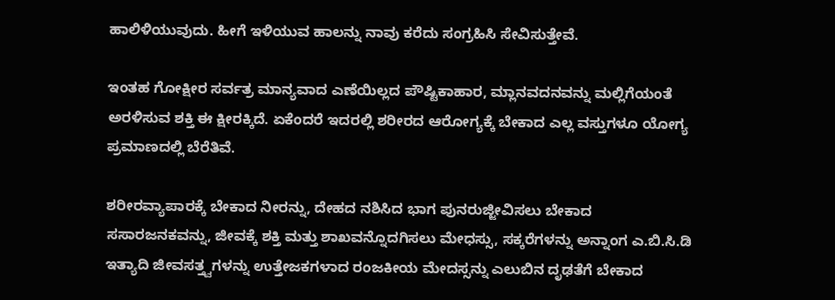ಹಾಲಿಳಿಯುವುದು. ಹೀಗೆ ಇಳಿಯುವ ಹಾಲನ್ನು ನಾವು ಕರೆದು ಸಂಗ್ರಹಿಸಿ ಸೇವಿಸುತ್ತೇವೆ.

ಇಂತಹ ಗೋಕ್ಷೀರ ಸರ್ವತ್ರ ಮಾನ್ಯವಾದ ಎಣೆಯಿಲ್ಲದ ಪೌಷ್ಟಿಕಾಹಾರ, ಮ್ಲಾನವದನವನ್ನು ಮಲ್ಲಿಗೆಯಂತೆ ಅರಳಿಸುವ ಶಕ್ತಿ ಈ ಕ್ಷೀರಕ್ಕಿದೆ. ಏಕೆಂದರೆ ಇದರಲ್ಲಿ ಶರೀರದ ಆರೋಗ್ಯಕ್ಕೆ ಬೇಕಾದ ಎಲ್ಲ ವಸ್ತುಗಳೂ ಯೋಗ್ಯ ಪ್ರಮಾಣದಲ್ಲಿ ಬೆರೆತಿವೆ.

ಶರೀರವ್ಯಾಪಾರಕ್ಕೆ ಬೇಕಾದ ನೀರನ್ನು, ದೇಹದ ನಶಿಸಿದ ಭಾಗ ಪುನರುಜ್ಜೀವಿಸಲು ಬೇಕಾದ ಸಸಾರಜನಕವನ್ನು, ಜೀವಕ್ಕೆ ಶಕ್ತಿ ಮತ್ತು ಶಾಖವನ್ನೊದಗಿಸಲು ಮೇಧಸ್ಸು, ಸಕ್ಕರೆಗಳನ್ನು ಅನ್ನಾಂಗ ಎ.ಬಿ.ಸಿ.ಡಿ ಇತ್ಯಾದಿ ಜೀವಸತ್ತ್ವಗಳನ್ನು ಉತ್ತೇಜಕಗಳಾದ ರಂಜಕೀಯ ಮೇದಸ್ಸನ್ನು ಎಲುಬಿನ ದೃಢತೆಗೆ ಬೇಕಾದ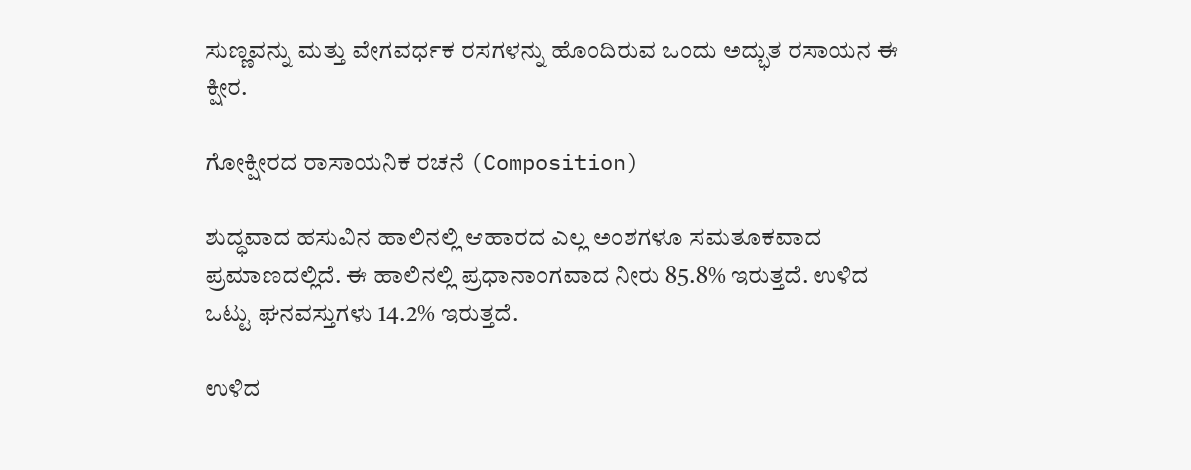ಸುಣ್ಣವನ್ನು ಮತ್ತು ವೇಗವರ್ಧಕ ರಸಗಳನ್ನು ಹೊಂದಿರುವ ಒಂದು ಅದ್ಭುತ ರಸಾಯನ ಈ ಕ್ಷೀರ.

ಗೋಕ್ಷೀರದ ರಾಸಾಯನಿಕ ರಚನೆ (Composition)

ಶುದ್ಧವಾದ ಹಸುವಿನ ಹಾಲಿನಲ್ಲಿ ಆಹಾರದ ಎಲ್ಲ ಅಂಶಗಳೂ ಸಮತೂಕವಾದ ಪ್ರಮಾಣದಲ್ಲಿದೆ. ಈ ಹಾಲಿನಲ್ಲಿ ಪ್ರಧಾನಾಂಗವಾದ ನೀರು 85.8% ಇರುತ್ತದೆ. ಉಳಿದ ಒಟ್ಟು ಘನವಸ್ತುಗಳು 14.2% ಇರುತ್ತದೆ.

ಉಳಿದ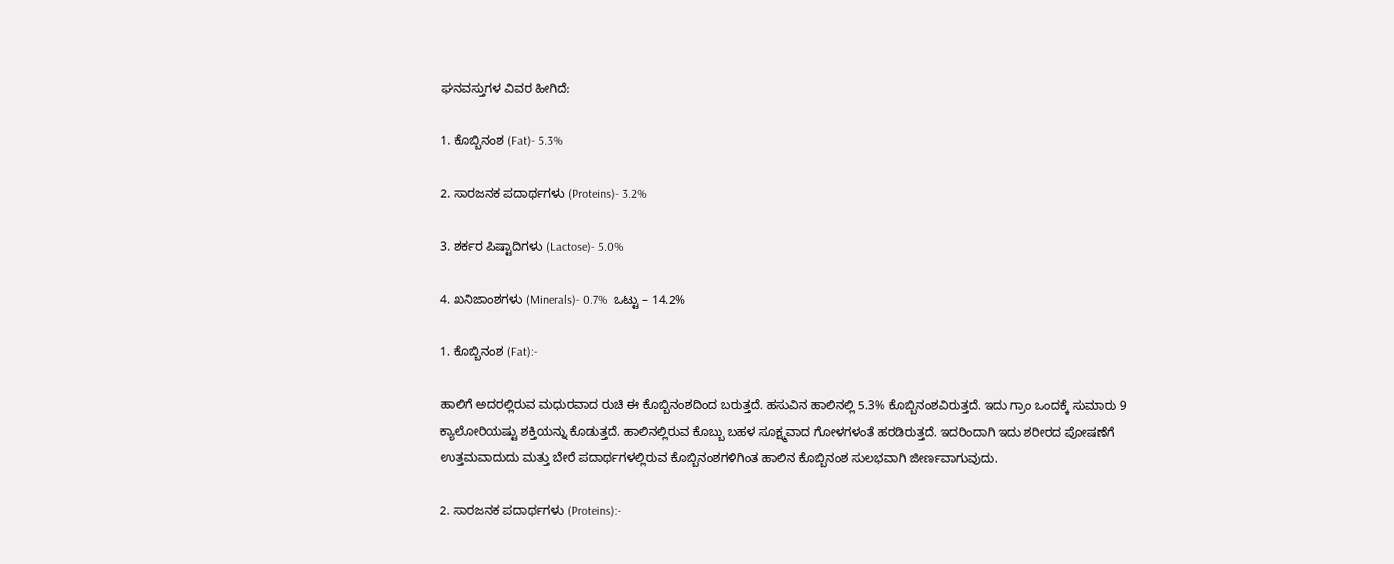ಘನವಸ್ತುಗಳ ವಿವರ ಹೀಗಿದೆ:

1. ಕೊಬ್ಬಿನಂಶ (Fat)- 5.3%

2. ಸಾರಜನಕ ಪದಾರ್ಥಗಳು (Proteins)- 3.2%

3. ಶರ್ಕರ ಪಿಷ್ಟಾದಿಗಳು (Lactose)- 5.0%

4. ಖನಿಜಾಂಶಗಳು (Minerals)- 0.7%  ಒಟ್ಟು – 14.2%

1. ಕೊಬ್ಬಿನಂಶ (Fat):-

ಹಾಲಿಗೆ ಅದರಲ್ಲಿರುವ ಮಧುರವಾದ ರುಚಿ ಈ ಕೊಬ್ಬಿನಂಶದಿಂದ ಬರುತ್ತದೆ. ಹಸುವಿನ ಹಾಲಿನಲ್ಲಿ 5.3% ಕೊಬ್ಬಿನಂಶವಿರುತ್ತದೆ. ಇದು ಗ್ರಾಂ ಒಂದಕ್ಕೆ ಸುಮಾರು 9 ಕ್ಯಾಲೋರಿಯಷ್ಟು ಶಕ್ತಿಯನ್ನು ಕೊಡುತ್ತದೆ. ಹಾಲಿನಲ್ಲಿರುವ ಕೊಬ್ಬು ಬಹಳ ಸೂಕ್ಷ್ಮವಾದ ಗೋಳಗಳಂತೆ ಹರಡಿರುತ್ತದೆ. ಇದರಿಂದಾಗಿ ಇದು ಶರೀರದ ಪೋಷಣೆಗೆ ಉತ್ತಮವಾದುದು ಮತ್ತು ಬೇರೆ ಪದಾರ್ಥಗಳಲ್ಲಿರುವ ಕೊಬ್ಬಿನಂಶಗಳಿಗಿಂತ ಹಾಲಿನ ಕೊಬ್ಬಿನಂಶ ಸುಲಭವಾಗಿ ಜೀರ್ಣವಾಗುವುದು.

2. ಸಾರಜನಕ ಪದಾರ್ಥಗಳು (Proteins):-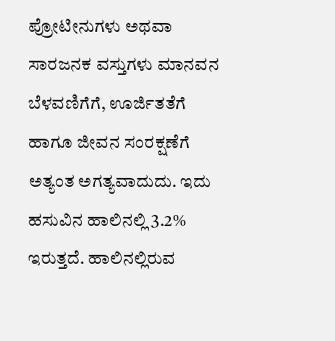ಪ್ರೋಟೀನುಗಳು ಅಥವಾ ಸಾರಜನಕ ವಸ್ತುಗಳು ಮಾನವನ ಬೆಳವಣಿಗೆಗೆ, ಊರ್ಜಿತತೆಗೆ ಹಾಗೂ ಜೀವನ ಸಂರಕ್ಷಣೆಗೆ ಅತ್ಯಂತ ಅಗತ್ಯವಾದುದು. ಇದು ಹಸುವಿನ ಹಾಲಿನಲ್ಲಿ 3.2% ಇರುತ್ತದೆ. ಹಾಲಿನಲ್ಲಿರುವ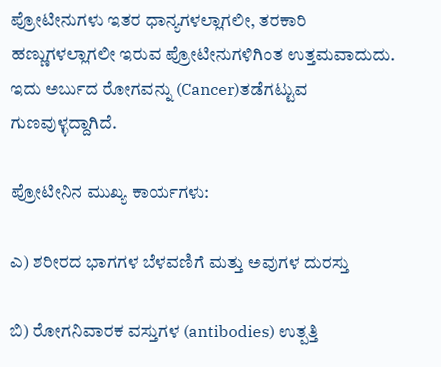ಪ್ರೋಟೀನುಗಳು ಇತರ ಧಾನ್ಯಗಳಲ್ಲಾಗಲೀ, ತರಕಾರಿ ಹಣ್ಣುಗಳಲ್ಲಾಗಲೀ ಇರುವ ಪ್ರೋಟೀನುಗಳಿಗಿಂತ ಉತ್ತಮವಾದುದು. ಇದು ಅರ್ಬುದ ರೋಗವನ್ನು (Cancer)ತಡೆಗಟ್ಟುವ ಗುಣವುಳ್ಳದ್ದಾಗಿದೆ.

ಪ್ರೋಟೀನಿನ ಮುಖ್ಯ ಕಾರ್ಯಗಳು:

ಎ) ಶರೀರದ ಭಾಗಗಳ ಬೆಳವಣಿಗೆ ಮತ್ತು ಅವುಗಳ ದುರಸ್ತು

ಬಿ) ರೋಗನಿವಾರಕ ವಸ್ತುಗಳ (antibodies) ಉತ್ಪತ್ತಿ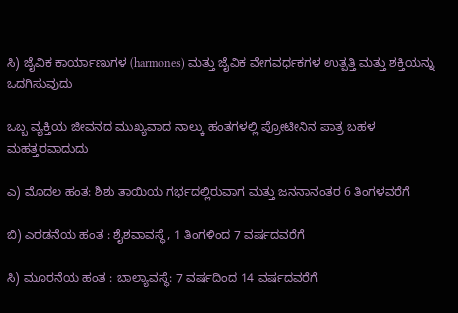ಸಿ) ಜೈವಿಕ ಕಾರ್ಯಾಣುಗಳ (harmones) ಮತ್ತು ಜೈವಿಕ ವೇಗವರ್ಧಕಗಳ ಉತ್ಪತ್ತಿ ಮತ್ತು ಶಕ್ತಿಯನ್ನು ಒದಗಿಸುವುದು

ಒಬ್ಬ ವ್ಯಕ್ತಿಯ ಜೀವನದ ಮುಖ್ಯವಾದ ನಾಲ್ಕು ಹಂತಗಳಲ್ಲಿ ಪ್ರೋಟೀನಿನ ಪಾತ್ರ ಬಹಳ ಮಹತ್ತರವಾದುದು

ಎ) ಮೊದಲ ಹಂತ: ಶಿಶು ತಾಯಿಯ ಗರ್ಭದಲ್ಲಿರುವಾಗ ಮತ್ತು ಜನನಾನಂತರ 6 ತಿಂಗಳವರೆಗೆ

ಬಿ) ಎರಡನೆಯ ಹಂತ : ಶೈಶವಾವಸ್ಥೆ, 1 ತಿಂಗಳಿಂದ 7 ವರ್ಷದವರೆಗೆ

ಸಿ) ಮೂರನೆಯ ಹಂತ : ಬಾಲ್ಯಾವಸ್ಥೆ: 7 ವರ್ಷದಿಂದ 14 ವರ್ಷದವರೆಗೆ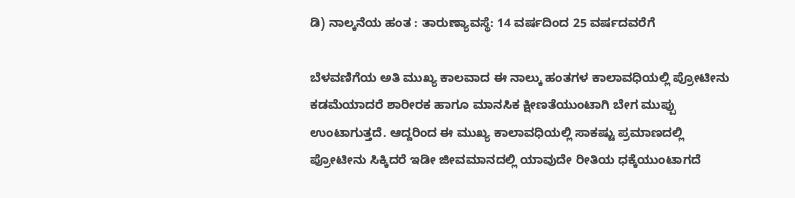ಡಿ) ನಾಲ್ಕನೆಯ ಹಂತ : ತಾರುಣ್ಯಾವಸ್ಥೆ: 14 ವರ್ಷದಿಂದ 25 ವರ್ಷದವರೆಗೆ

ಬೆಳವಣಿಗೆಯ ಅತಿ ಮುಖ್ಯ ಕಾಲವಾದ ಈ ನಾಲ್ಕು ಹಂತಗಳ ಕಾಲಾವಧಿಯಲ್ಲಿ ಪ್ರೋಟೀನು ಕಡಮೆಯಾದರೆ ಶಾರೀರಕ ಹಾಗೂ ಮಾನಸಿಕ ಕ್ಷೀಣತೆಯುಂಟಾಗಿ ಬೇಗ ಮುಪ್ಪು ಉಂಟಾಗುತ್ತದೆ. ಆದ್ದರಿಂದ ಈ ಮುಖ್ಯ ಕಾಲಾವಧಿಯಲ್ಲಿ ಸಾಕಷ್ಟು ಪ್ರಮಾಣದಲ್ಲಿ ಪ್ರೋಟೀನು ಸಿಕ್ಕಿದರೆ ಇಡೀ ಜೀವಮಾನದಲ್ಲಿ ಯಾವುದೇ ರೀತಿಯ ಧಕ್ಕೆಯುಂಟಾಗದೆ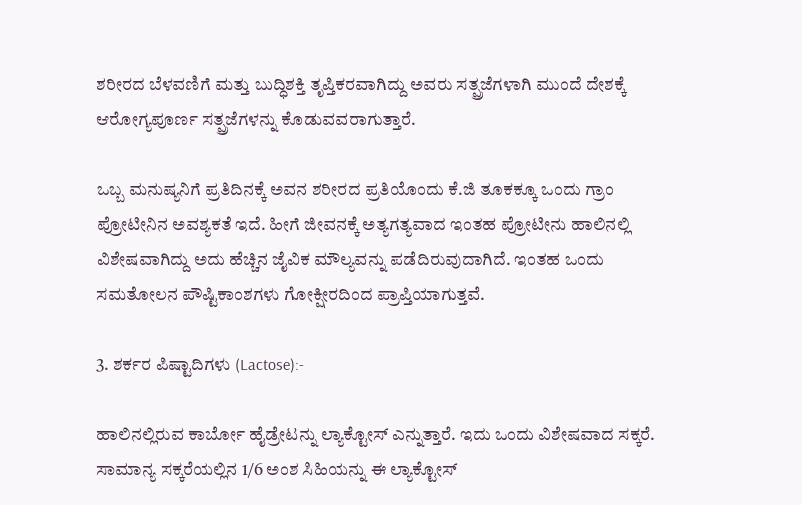ಶರೀರದ ಬೆಳವಣಿಗೆ ಮತ್ತು ಬುದ್ಧಿಶಕ್ತಿ ತೃಪ್ತಿಕರವಾಗಿದ್ದು ಅವರು ಸತ್ಪ್ರಜೆಗಳಾಗಿ ಮುಂದೆ ದೇಶಕ್ಕೆ ಆರೋಗ್ಯಪೂರ್ಣ ಸತ್ಪ್ರಜೆಗಳನ್ನು ಕೊಡುವವರಾಗುತ್ತಾರೆ.

ಒಬ್ಬ ಮನುಷ್ಯನಿಗೆ ಪ್ರತಿದಿನಕ್ಕೆ ಅವನ ಶರೀರದ ಪ್ರತಿಯೊಂದು ಕೆ.ಜಿ ತೂಕಕ್ಕೂ ಒಂದು ಗ್ರಾಂ ಪ್ರೋಟೀನಿನ ಅವಶ್ಯಕತೆ ಇದೆ. ಹೀಗೆ ಜೀವನಕ್ಕೆ ಅತ್ಯಗತ್ಯವಾದ ಇಂತಹ ಪ್ರೋಟೀನು ಹಾಲಿನಲ್ಲಿ ವಿಶೇಷವಾಗಿದ್ದು ಅದು ಹೆಚ್ಚಿನ ಜೈವಿಕ ಮೌಲ್ಯವನ್ನು ಪಡೆದಿರುವುದಾಗಿದೆ. ಇಂತಹ ಒಂದು ಸಮತೋಲನ ಪೌಷ್ಟಿಕಾಂಶಗಳು ಗೋಕ್ಷೀರದಿಂದ ಪ್ರಾಪ್ತಿಯಾಗುತ್ತವೆ.

3. ಶರ್ಕರ ಪಿಷ್ಟಾದಿಗಳು (Lactose):-

ಹಾಲಿನಲ್ಲಿರುವ ಕಾರ್ಬೋ ಹೈಡ್ರೇಟನ್ನು ಲ್ಯಾಕ್ಟೋಸ್ ಎನ್ನುತ್ತಾರೆ. ಇದು ಒಂದು ವಿಶೇಷವಾದ ಸಕ್ಕರೆ. ಸಾಮಾನ್ಯ ಸಕ್ಕರೆಯಲ್ಲಿನ 1/6 ಅಂಶ ಸಿಹಿಯನ್ನು ಈ ಲ್ಯಾಕ್ಟೋಸ್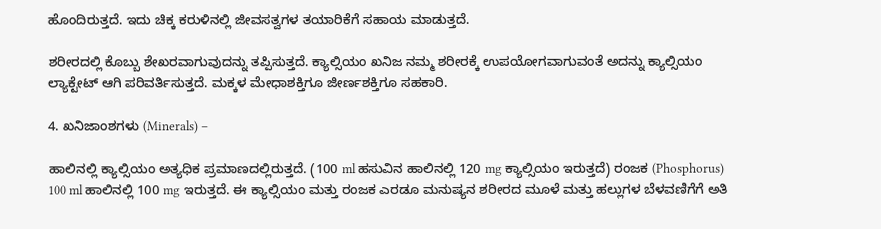ಹೊಂದಿರುತ್ತದೆ. ಇದು ಚಿಕ್ಕ ಕರುಳಿನಲ್ಲಿ ಜೀವಸತ್ವಗಳ ತಯಾರಿಕೆಗೆ ಸಹಾಯ ಮಾಡುತ್ತದೆ.

ಶರೀರದಲ್ಲಿ ಕೊಬ್ಬು ಶೇಖರವಾಗುವುದನ್ನು ತಪ್ಪಿಸುತ್ತದೆ. ಕ್ಯಾಲ್ಸಿಯಂ ಖನಿಜ ನಮ್ಮ ಶರೀರಕ್ಕೆ ಉಪಯೋಗವಾಗುವಂತೆ ಅದನ್ನು ಕ್ಯಾಲ್ಸಿಯಂ ಲ್ಯಾಕ್ಟೇಟ್ ಆಗಿ ಪರಿವರ್ತಿಸುತ್ತದೆ. ಮಕ್ಕಳ ಮೇಧಾಶಕ್ತಿಗೂ ಜೀರ್ಣಶಕ್ತಿಗೂ ಸಹಕಾರಿ.

4. ಖನಿಜಾಂಶಗಳು (Minerals) –

ಹಾಲಿನಲ್ಲಿ ಕ್ಯಾಲ್ಸಿಯಂ ಅತ್ಯಧಿಕ ಪ್ರಮಾಣದಲ್ಲಿರುತ್ತದೆ. (100 ml ಹಸುವಿನ ಹಾಲಿನಲ್ಲಿ 120 mg ಕ್ಯಾಲ್ಸಿಯಂ ಇರುತ್ತದೆ) ರಂಜಕ (Phosphorus) 100 ml ಹಾಲಿನಲ್ಲಿ 100 mg ಇರುತ್ತದೆ. ಈ ಕ್ಯಾಲ್ಸಿಯಂ ಮತ್ತು ರಂಜಕ ಎರಡೂ ಮನುಷ್ಯನ ಶರೀರದ ಮೂಳೆ ಮತ್ತು ಹಲ್ಲುಗಳ ಬೆಳವಣಿಗೆಗೆ ಅತಿ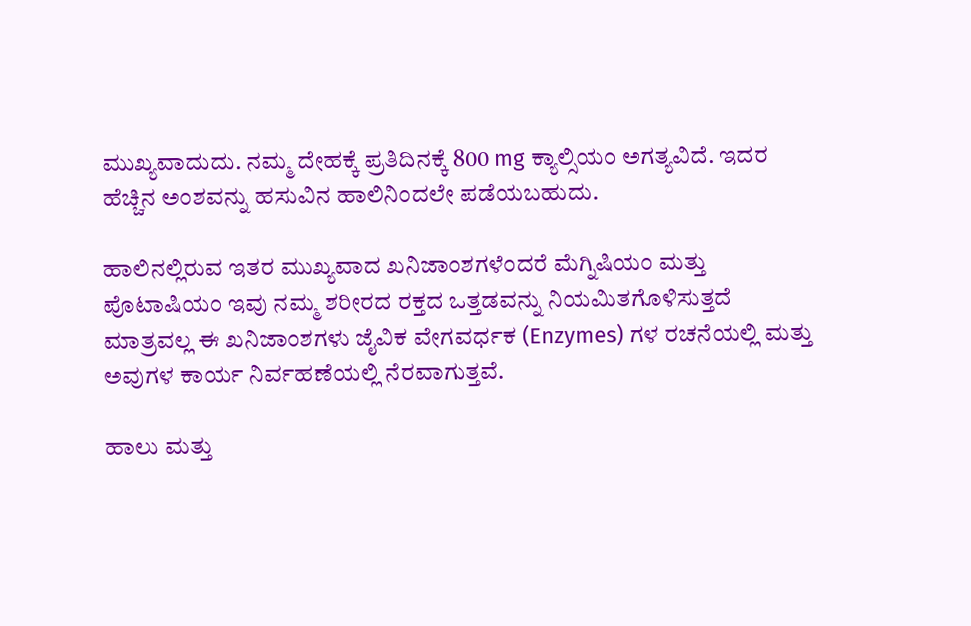ಮುಖ್ಯವಾದುದು. ನಮ್ಮ ದೇಹಕ್ಕೆ ಪ್ರತಿದಿನಕ್ಕೆ 800 mg ಕ್ಯಾಲ್ಸಿಯಂ ಅಗತ್ಯವಿದೆ. ಇದರ ಹೆಚ್ಚಿನ ಅಂಶವನ್ನು ಹಸುವಿನ ಹಾಲಿನಿಂದಲೇ ಪಡೆಯಬಹುದು.

ಹಾಲಿನಲ್ಲಿರುವ ಇತರ ಮುಖ್ಯವಾದ ಖನಿಜಾಂಶಗಳೆಂದರೆ ಮೆಗ್ನಿಷಿಯಂ ಮತ್ತು ಪೊಟಾಷಿಯಂ ಇವು ನಮ್ಮ ಶರೀರದ ರಕ್ತದ ಒತ್ತಡವನ್ನು ನಿಯಮಿತಗೊಳಿಸುತ್ತದೆ ಮಾತ್ರವಲ್ಲ ಈ ಖನಿಜಾಂಶಗಳು ಜೈವಿಕ ವೇಗವರ್ಧಕ (Enzymes) ಗಳ ರಚನೆಯಲ್ಲಿ ಮತ್ತು ಅವುಗಳ ಕಾರ್ಯ ನಿರ್ವಹಣೆಯಲ್ಲಿ ನೆರವಾಗುತ್ತವೆ.

ಹಾಲು ಮತ್ತು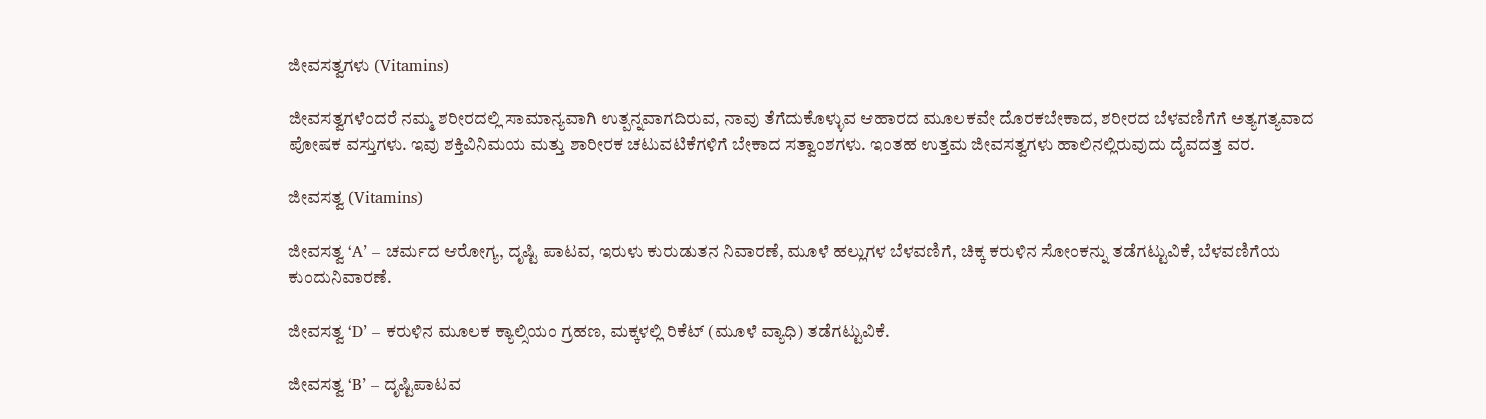ಜೀವಸತ್ವಗಳು (Vitamins)

ಜೀವಸತ್ವಗಳೆಂದರೆ ನಮ್ಮ ಶರೀರದಲ್ಲಿ ಸಾಮಾನ್ಯವಾಗಿ ಉತ್ಪನ್ನವಾಗದಿರುವ, ನಾವು ತೆಗೆದುಕೊಳ್ಳುವ ಆಹಾರದ ಮೂಲಕವೇ ದೊರಕಬೇಕಾದ, ಶರೀರದ ಬೆಳವಣಿಗೆಗೆ ಅತ್ಯಗತ್ಯವಾದ ಪೋಷಕ ವಸ್ತುಗಳು. ಇವು ಶಕ್ತಿವಿನಿಮಯ ಮತ್ತು ಶಾರೀರಕ ಚಟುವಟಿಕೆಗಳಿಗೆ ಬೇಕಾದ ಸತ್ವಾಂಶಗಳು. ಇಂತಹ ಉತ್ತಮ ಜೀವಸತ್ವಗಳು ಹಾಲಿನಲ್ಲಿರುವುದು ದೈವದತ್ತ ವರ.

ಜೀವಸತ್ವ (Vitamins)

ಜೀವಸತ್ವ ‘A’ – ಚರ್ಮದ ಆರೋಗ್ಯ, ದೃಷ್ಟಿ ಪಾಟವ, ಇರುಳು ಕುರುಡುತನ ನಿವಾರಣೆ, ಮೂಳೆ ಹಲ್ಲುಗಳ ಬೆಳವಣಿಗೆ, ಚಿಕ್ಕ ಕರುಳಿನ ಸೋಂಕನ್ನು ತಡೆಗಟ್ಟುವಿಕೆ, ಬೆಳವಣಿಗೆಯ ಕುಂದುನಿವಾರಣೆ.

ಜೀವಸತ್ವ ‘D’ – ಕರುಳಿನ ಮೂಲಕ ಕ್ಯಾಲ್ಸಿಯಂ ಗ್ರಹಣ, ಮಕ್ಕಳಲ್ಲಿ ರಿಕೆಟ್ (ಮೂಳೆ ವ್ಯಾಧಿ) ತಡೆಗಟ್ಟುವಿಕೆ.

ಜೀವಸತ್ವ ‘B’ – ದೃಷ್ಟಿಪಾಟವ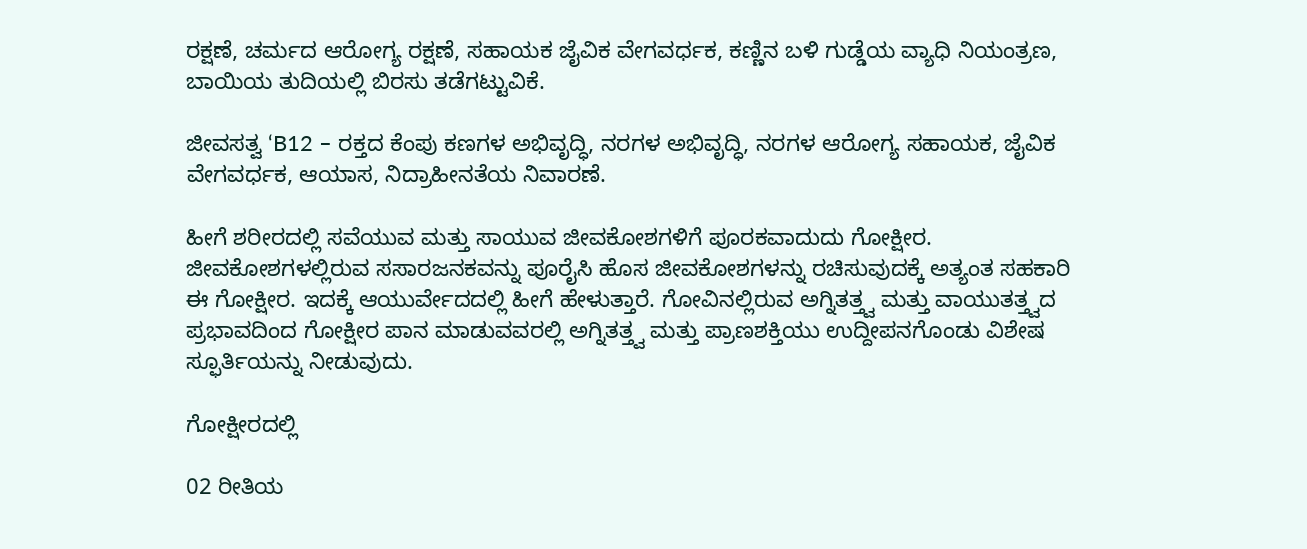ರಕ್ಷಣೆ, ಚರ್ಮದ ಆರೋಗ್ಯ ರಕ್ಷಣೆ, ಸಹಾಯಕ ಜೈವಿಕ ವೇಗವರ್ಧಕ, ಕಣ್ಣಿನ ಬಳಿ ಗುಡ್ಡೆಯ ವ್ಯಾಧಿ ನಿಯಂತ್ರಣ, ಬಾಯಿಯ ತುದಿಯಲ್ಲಿ ಬಿರಸು ತಡೆಗಟ್ಟುವಿಕೆ.

ಜೀವಸತ್ವ ‘B12 – ರಕ್ತದ ಕೆಂಪು ಕಣಗಳ ಅಭಿವೃದ್ಧಿ, ನರಗಳ ಅಭಿವೃದ್ಧಿ, ನರಗಳ ಆರೋಗ್ಯ ಸಹಾಯಕ, ಜೈವಿಕ ವೇಗವರ್ಧಕ, ಆಯಾಸ, ನಿದ್ರಾಹೀನತೆಯ ನಿವಾರಣೆ.

ಹೀಗೆ ಶರೀರದಲ್ಲಿ ಸವೆಯುವ ಮತ್ತು ಸಾಯುವ ಜೀವಕೋಶಗಳಿಗೆ ಪೂರಕವಾದುದು ಗೋಕ್ಷೀರ. ಜೀವಕೋಶಗಳಲ್ಲಿರುವ ಸಸಾರಜನಕವನ್ನು ಪೂರೈಸಿ ಹೊಸ ಜೀವಕೋಶಗಳನ್ನು ರಚಿಸುವುದಕ್ಕೆ ಅತ್ಯಂತ ಸಹಕಾರಿ ಈ ಗೋಕ್ಷೀರ. ಇದಕ್ಕೆ ಆಯುರ್ವೇದದಲ್ಲಿ ಹೀಗೆ ಹೇಳುತ್ತಾರೆ. ಗೋವಿನಲ್ಲಿರುವ ಅಗ್ನಿತತ್ತ್ವ ಮತ್ತು ವಾಯುತತ್ತ್ವದ ಪ್ರಭಾವದಿಂದ ಗೋಕ್ಷೀರ ಪಾನ ಮಾಡುವವರಲ್ಲಿ ಅಗ್ನಿತತ್ತ್ವ ಮತ್ತು ಪ್ರಾಣಶಕ್ತಿಯು ಉದ್ದೀಪನಗೊಂಡು ವಿಶೇಷ ಸ್ಫೂರ್ತಿಯನ್ನು ನೀಡುವುದು.

ಗೋಕ್ಷೀರದಲ್ಲಿ

02 ರೀತಿಯ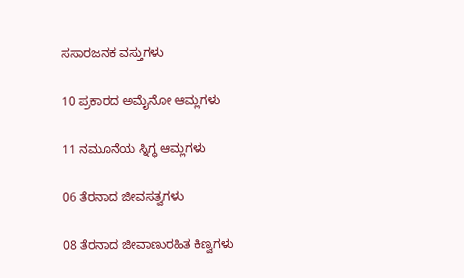ಸಸಾರಜನಕ ವಸ್ತುಗಳು

10 ಪ್ರಕಾರದ ಅಮೈನೋ ಆಮ್ಲಗಳು

11 ನಮೂನೆಯ ಸ್ನಿಗ್ಧ ಆಮ್ಲಗಳು

06 ತೆರನಾದ ಜೀವಸತ್ವಗಳು

08 ತೆರನಾದ ಜೀವಾಣುರಹಿತ ಕಿಣ್ವಗಳು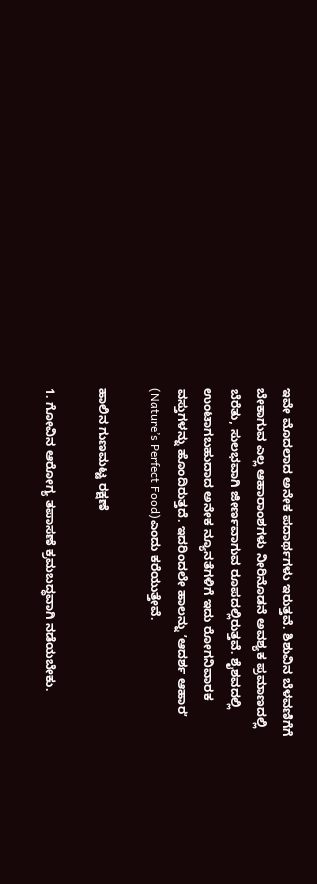ಇವೇ ಮೊದಲಾದ ಅನೇಕ ಪದಾರ್ಥಗಳು ಇರುತ್ತವೆ. ಶಿಶುವಿನ ಬೆಳವಣಿಗೆಗೆ ಬೇಕಾಗುವ ಎಲ್ಲ ಆಹಾರಾಂಶಗಳು ನೀರಿನೊಡನೆ ಅವಶ್ಯಕ ಪ್ರಮಾಣದಲ್ಲಿ ಬೆರೆತು, ಸುಲಭವಾಗಿ ಜೀರ್ಣವಾಗುವ ರೂಪದಲ್ಲಿರುತ್ತವೆ. ಶೈಶವದಲ್ಲಿ ಉಂಟಾಗಬಹುದಾದ ಅನೇಕ ನ್ಯೂನತೆಗಳಿಗೆ ಇದು ರೋಗನಿವಾರಕ ವಸ್ತುಗಳನ್ನು ಹೊಂದಿರುತ್ತದೆ. ಇದರಿಂದಲೇ ಹಾಲನ್ನು ʼಆದರ್ಶ ಆಹಾರʼ (Nature’s Perfect Food)ಎಂದು ಕರೆಯುತ್ತೇವೆ.

ಹಾಲಿನ ಗುಣಮಟ್ಟ ರಕ್ಷಣೆ

1. ಗೋವಿನ ಆರೋಗ್ಯ ತಪಾಸಣೆ ಕ್ರಮಬದ್ಧವಾಗಿ ನಡೆಯಬೇಕು.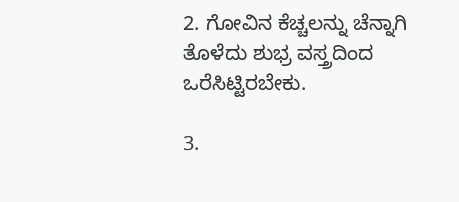2. ಗೋವಿನ ಕೆಚ್ಚಲನ್ನು ಚೆನ್ನಾಗಿ ತೊಳೆದು ಶುಭ್ರ ವಸ್ತ್ರದಿಂದ ಒರೆಸಿಟ್ಟಿರಬೇಕು.

3.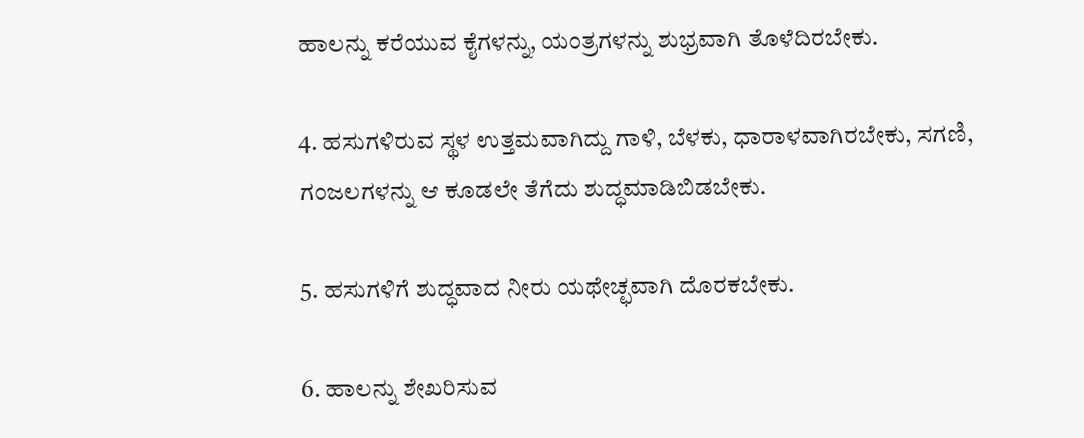ಹಾಲನ್ನು ಕರೆಯುವ ಕೈಗಳನ್ನು, ಯಂತ್ರಗಳನ್ನು ಶುಭ್ರವಾಗಿ ತೊಳೆದಿರಬೇಕು.

4. ಹಸುಗಳಿರುವ ಸ್ಥಳ ಉತ್ತಮವಾಗಿದ್ದು ಗಾಳಿ, ಬೆಳಕು, ಧಾರಾಳವಾಗಿರಬೇಕು, ಸಗಣಿ, ಗಂಜಲಗಳನ್ನು ಆ ಕೂಡಲೇ ತೆಗೆದು ಶುದ್ಧಮಾಡಿಬಿಡಬೇಕು.

5. ಹಸುಗಳಿಗೆ ಶುದ್ಧವಾದ ನೀರು ಯಥೇಚ್ಛವಾಗಿ ದೊರಕಬೇಕು.

6. ಹಾಲನ್ನು ಶೇಖರಿಸುವ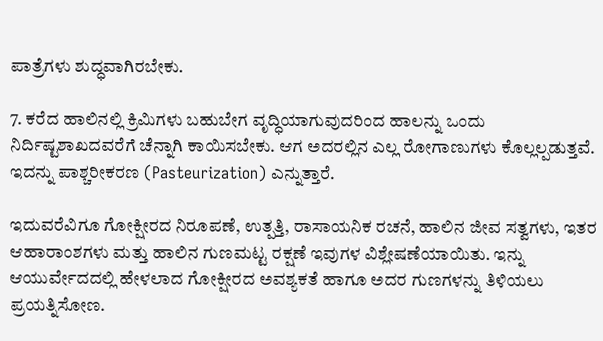ಪಾತ್ರೆಗಳು ಶುದ್ಧವಾಗಿರಬೇಕು.

7. ಕರೆದ ಹಾಲಿನಲ್ಲಿ ಕ್ರಿಮಿಗಳು ಬಹುಬೇಗ ವೃದ್ಧಿಯಾಗುವುದರಿಂದ ಹಾಲನ್ನು ಒಂದು ನಿರ್ದಿಷ್ಟಶಾಖದವರೆಗೆ ಚೆನ್ನಾಗಿ ಕಾಯಿಸಬೇಕು. ಆಗ ಅದರಲ್ಲಿನ ಎಲ್ಲ ರೋಗಾಣುಗಳು ಕೊಲ್ಲಲ್ಪಡುತ್ತವೆ. ಇದನ್ನು ಪಾಶ್ಚರೀಕರಣ (Pasteurization) ಎನ್ನುತ್ತಾರೆ.

ಇದುವರೆವಿಗೂ ಗೋಕ್ಷೀರದ ನಿರೂಪಣೆ, ಉತ್ಪತ್ತಿ, ರಾಸಾಯನಿಕ ರಚನೆ, ಹಾಲಿನ ಜೀವ ಸತ್ವಗಳು, ಇತರ ಆಹಾರಾಂಶಗಳು ಮತ್ತು ಹಾಲಿನ ಗುಣಮಟ್ಟ ರಕ್ಷಣೆ ಇವುಗಳ ವಿಶ್ಲೇಷಣೆಯಾಯಿತು. ಇನ್ನು ಆಯುರ್ವೇದದಲ್ಲಿ ಹೇಳಲಾದ ಗೋಕ್ಷೀರದ ಅವಶ್ಯಕತೆ ಹಾಗೂ ಅದರ ಗುಣಗಳನ್ನು ತಿಳಿಯಲು ಪ್ರಯತ್ನಿಸೋಣ.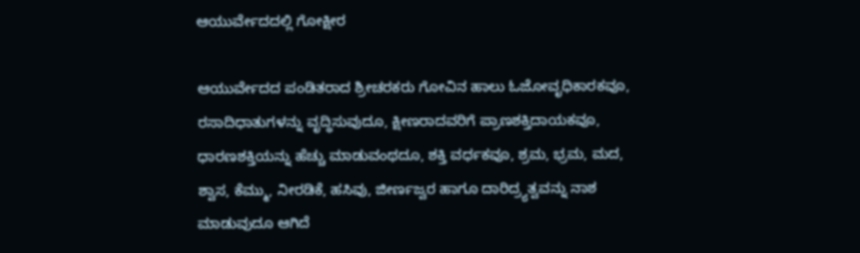ಆಯುರ್ವೇದದಲ್ಲಿ ಗೋಕ್ಷೀರ

ಆಯುರ್ವೇದದ ಪಂಡಿತರಾದ ಶ್ರೀಚರಕರು ಗೋವಿನ ಹಾಲು ಓಜೋವೃಧಿಕಾರಕವೂ, ರಸಾದಿಧಾತುಗಳನ್ನು ವೃದ್ಧಿಸುವುದೂ, ಕ್ಷೀಣರಾದವರಿಗೆ ಪ್ರಾಣಶಕ್ತಿದಾಯಕವೂ, ಧಾರಣಶಕ್ತಿಯನ್ನು ಹೆಚ್ಚು ಮಾಡುವಂಥದೂ, ಶಕ್ತಿ ವರ್ಧಕವೂ, ಶ್ರಮ, ಭ್ರಮ, ಮದ, ಶ್ವಾಸ, ಕೆಮ್ಮು, ನೀರಡಿಕೆ, ಹಸಿವು, ಜೀರ್ಣಜ್ವರ ಹಾಗೂ ದಾರಿದ್ರ್ಯತ್ವವನ್ನು ನಾಶ ಮಾಡುವುದೂ ಆಗಿದೆ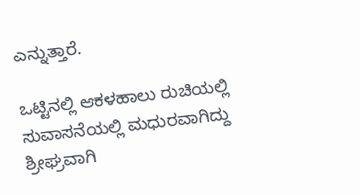ಎನ್ನುತ್ತಾರೆ.

ಒಟ್ಟಿನಲ್ಲಿ ಆಕಳಹಾಲು ರುಚಿಯಲ್ಲಿ ಸುವಾಸನೆಯಲ್ಲಿ ಮಧುರವಾಗಿದ್ದು ಶ್ರೀಘ್ರವಾಗಿ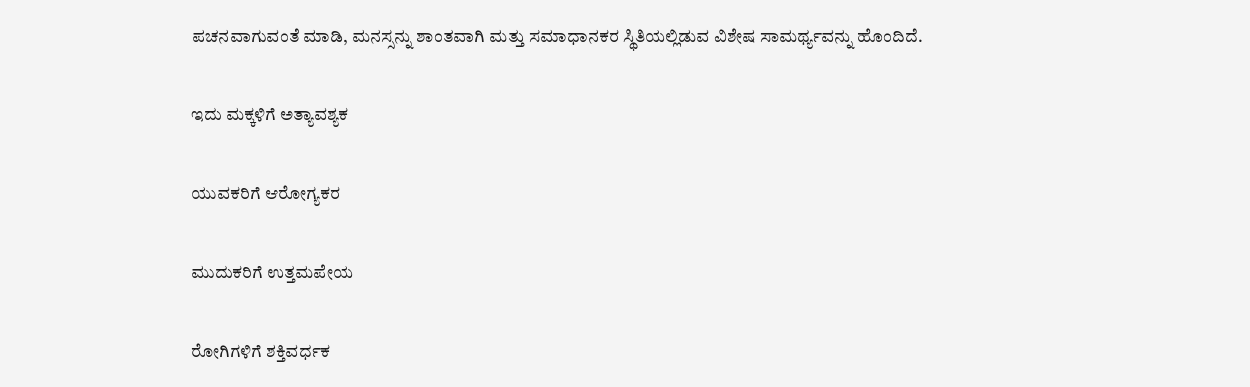ಪಚನವಾಗುವಂತೆ ಮಾಡಿ, ಮನಸ್ಸನ್ನು ಶಾಂತವಾಗಿ ಮತ್ತು ಸಮಾಧಾನಕರ ಸ್ಥಿತಿಯಲ್ಲಿಡುವ ವಿಶೇಷ ಸಾಮರ್ಥ್ಯವನ್ನು ಹೊಂದಿದೆ.

ಇದು ಮಕ್ಕಳಿಗೆ ಅತ್ಯಾವಶ್ಯಕ

ಯುವಕರಿಗೆ ಆರೋಗ್ಯಕರ

ಮುದುಕರಿಗೆ ಉತ್ತಮಪೇಯ

ರೋಗಿಗಳಿಗೆ ಶಕ್ತಿವರ್ಧಕ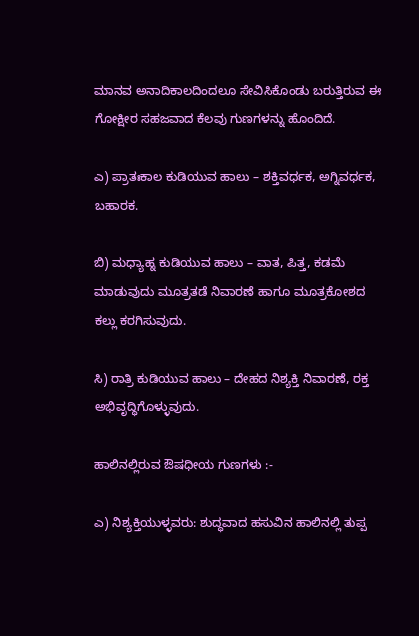ಮಾನವ ಅನಾದಿಕಾಲದಿಂದಲೂ ಸೇವಿಸಿಕೊಂಡು ಬರುತ್ತಿರುವ ಈ ಗೋಕ್ಷೀರ ಸಹಜವಾದ ಕೆಲವು ಗುಣಗಳನ್ನು ಹೊಂದಿದೆ.

ಎ) ಪ್ರಾತಃಕಾಲ ಕುಡಿಯುವ ಹಾಲು – ಶಕ್ತಿವರ್ಧಕ, ಅಗ್ನಿವರ್ಧಕ, ಬಹಾರಕ.

ಬಿ) ಮಧ್ಯಾಹ್ನ ಕುಡಿಯುವ ಹಾಲು – ವಾತ, ಪಿತ್ತ, ಕಡಮೆ ಮಾಡುವುದು ಮೂತ್ರತಡೆ ನಿವಾರಣೆ ಹಾಗೂ ಮೂತ್ರಕೋಶದ ಕಲ್ಲು ಕರಗಿಸುವುದು.

ಸಿ) ರಾತ್ರಿ ಕುಡಿಯುವ ಹಾಲು – ದೇಹದ ನಿಶ್ಯಕ್ತಿ ನಿವಾರಣೆ, ರಕ್ತ ಅಭಿವೃದ್ಧಿಗೊಳ್ಳುವುದು.

ಹಾಲಿನಲ್ಲಿರುವ ಔಷಧೀಯ ಗುಣಗಳು :-

ಎ) ನಿಶ್ಯಕ್ತಿಯುಳ್ಳವರು: ಶುದ್ಧವಾದ ಹಸುವಿನ ಹಾಲಿನಲ್ಲಿ ತುಪ್ಪ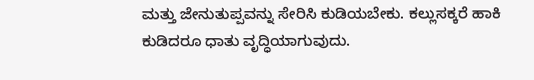ಮತ್ತು ಜೇನುತುಪ್ಪವನ್ನು ಸೇರಿಸಿ ಕುಡಿಯಬೇಕು. ಕಲ್ಲುಸಕ್ಕರೆ ಹಾಕಿ ಕುಡಿದರೂ ಧಾತು ವೃದ್ಧಿಯಾಗುವುದು.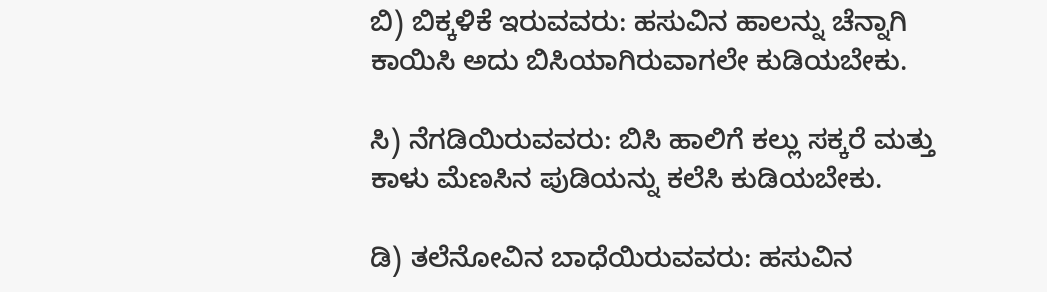ಬಿ) ಬಿಕ್ಕಳಿಕೆ ಇರುವವರು: ಹಸುವಿನ ಹಾಲನ್ನು ಚೆನ್ನಾಗಿ ಕಾಯಿಸಿ ಅದು ಬಿಸಿಯಾಗಿರುವಾಗಲೇ ಕುಡಿಯಬೇಕು.

ಸಿ) ನೆಗಡಿಯಿರುವವರು: ಬಿಸಿ ಹಾಲಿಗೆ ಕಲ್ಲು ಸಕ್ಕರೆ ಮತ್ತು ಕಾಳು ಮೆಣಸಿನ ಪುಡಿಯನ್ನು ಕಲೆಸಿ ಕುಡಿಯಬೇಕು.

ಡಿ) ತಲೆನೋವಿನ ಬಾಧೆಯಿರುವವರು: ಹಸುವಿನ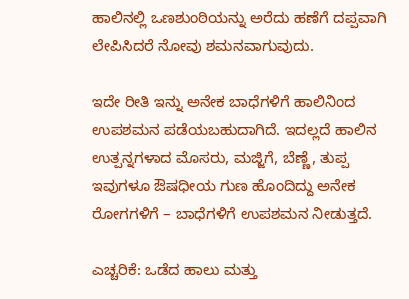ಹಾಲಿನಲ್ಲಿ ಒಣಶುಂಠಿಯನ್ನು ಅರೆದು ಹಣೆಗೆ ದಪ್ಪವಾಗಿ ಲೇಪಿಸಿದರೆ ನೋವು ಶಮನವಾಗುವುದು.

ಇದೇ ರೀತಿ ಇನ್ನು ಅನೇಕ ಬಾಧೆಗಳಿಗೆ ಹಾಲಿನಿಂದ ಉಪಶಮನ ಪಡೆಯಬಹುದಾಗಿದೆ. ಇದಲ್ಲದೆ ಹಾಲಿನ ಉತ್ಪನ್ನಗಳಾದ ಮೊಸರು, ಮಜ್ಜಿಗೆ, ಬೆಣ್ಣೆ, ತುಪ್ಪ ಇವುಗಳೂ ಔಷಧೀಯ ಗುಣ ಹೊಂದಿದ್ದು ಅನೇಕ ರೋಗಗಳಿಗೆ – ಬಾಧೆಗಳಿಗೆ ಉಪಶಮನ ನೀಡುತ್ತದೆ.

ಎಚ್ಚರಿಕೆ: ಒಡೆದ ಹಾಲು ಮತ್ತು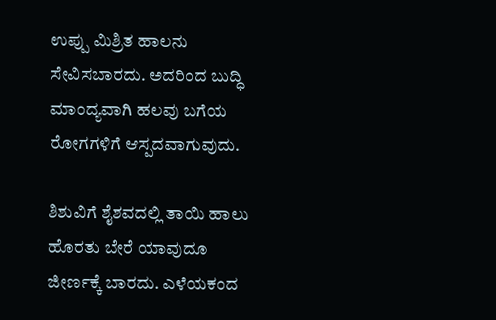ಉಪ್ಪು ಮಿಶ್ರಿತ ಹಾಲನು ಸೇವಿಸಬಾರದು. ಅದರಿಂದ ಬುದ್ಧಿ ಮಾಂದ್ಯವಾಗಿ ಹಲವು ಬಗೆಯ ರೋಗಗಳಿಗೆ ಆಸ್ಪದವಾಗುವುದು.

ಶಿಶುವಿಗೆ ಶೈಶವದಲ್ಲಿ ತಾಯಿ ಹಾಲು ಹೊರತು ಬೇರೆ ಯಾವುದೂ ಜೀರ್ಣಕ್ಕೆ ಬಾರದು. ಎಳೆಯಕಂದ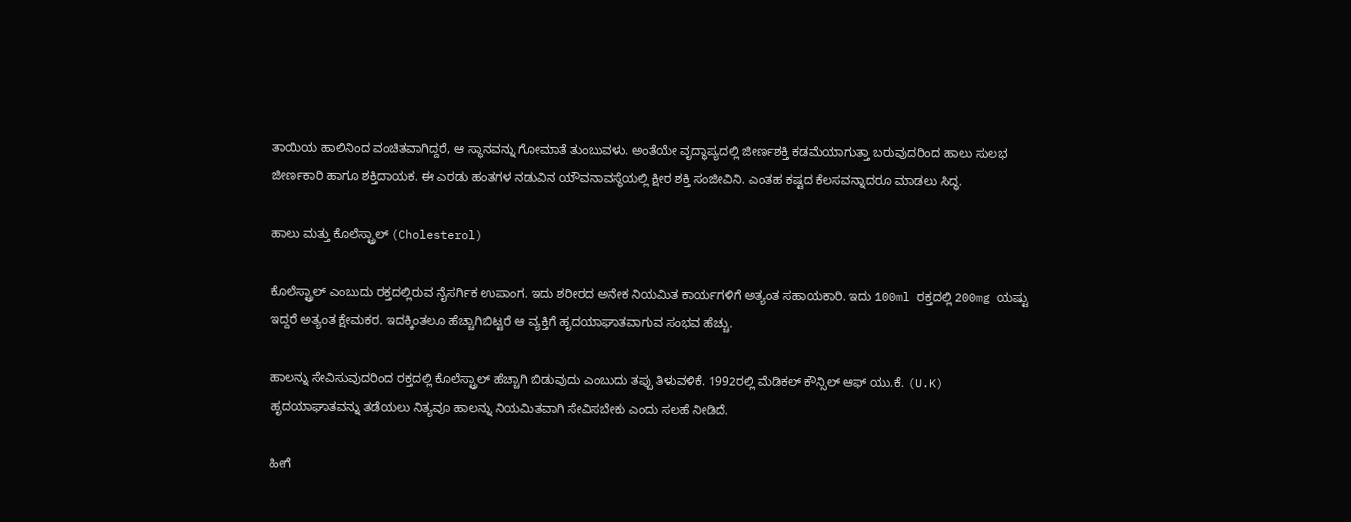ತಾಯಿಯ ಹಾಲಿನಿಂದ ವಂಚಿತವಾಗಿದ್ದರೆ, ಆ ಸ್ಥಾನವನ್ನು ಗೋಮಾತೆ ತುಂಬುವಳು. ಅಂತೆಯೇ ವೃದ್ಧಾಪ್ಯದಲ್ಲಿ ಜೀರ್ಣಶಕ್ತಿ ಕಡಮೆಯಾಗುತ್ತಾ ಬರುವುದರಿಂದ ಹಾಲು ಸುಲಭ ಜೀರ್ಣಕಾರಿ ಹಾಗೂ ಶಕ್ತಿದಾಯಕ. ಈ ಎರಡು ಹಂತಗಳ ನಡುವಿನ ಯೌವನಾವಸ್ಥೆಯಲ್ಲಿ ಕ್ಷೀರ ಶಕ್ತಿ ಸಂಜೀವಿನಿ. ಎಂತಹ ಕಷ್ಟದ ಕೆಲಸವನ್ನಾದರೂ ಮಾಡಲು ಸಿದ್ಧ.

ಹಾಲು ಮತ್ತು ಕೊಲೆಸ್ಟ್ರಾಲ್ (Cholesterol)

ಕೊಲೆಸ್ಟ್ರಾಲ್ ಎಂಬುದು ರಕ್ತದಲ್ಲಿರುವ ನೈಸರ್ಗಿಕ ಉಪಾಂಗ. ಇದು ಶರೀರದ ಅನೇಕ ನಿಯಮಿತ ಕಾರ್ಯಗಳಿಗೆ ಅತ್ಯಂತ ಸಹಾಯಕಾರಿ. ಇದು 100ml ರಕ್ತದಲ್ಲಿ 200mg ಯಷ್ಟು ಇದ್ದರೆ ಅತ್ಯಂತ ಕ್ಷೇಮಕರ. ಇದಕ್ಕಿಂತಲೂ ಹೆಚ್ಚಾಗಿಬಿಟ್ಟರೆ ಆ ವ್ಯಕ್ತಿಗೆ ಹೃದಯಾಘಾತವಾಗುವ ಸಂಭವ ಹೆಚ್ಚು.

ಹಾಲನ್ನು ಸೇವಿಸುವುದರಿಂದ ರಕ್ತದಲ್ಲಿ ಕೊಲೆಸ್ಟ್ರಾಲ್ ಹೆಚ್ಚಾಗಿ ಬಿಡುವುದು ಎಂಬುದು ತಪ್ಪು ತಿಳುವಳಿಕೆ. 1992ರಲ್ಲಿ ಮೆಡಿಕಲ್‌ ಕೌನ್ಸಿಲ್‌ ಆಫ್ ಯು.ಕೆ. (U.K) ಹೃದಯಾಘಾತವನ್ನು ತಡೆಯಲು ನಿತ್ಯವೂ ಹಾಲನ್ನು ನಿಯಮಿತವಾಗಿ ಸೇವಿಸಬೇಕು ಎಂದು ಸಲಹೆ ನೀಡಿದೆ.

ಹೀಗೆ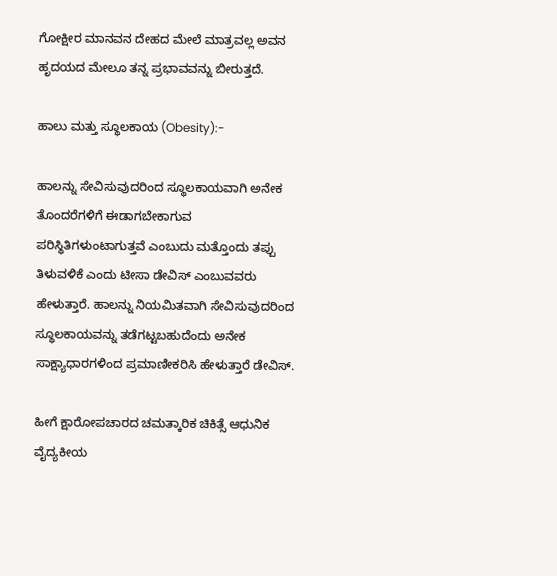ಗೋಕ್ಷೀರ ಮಾನವನ ದೇಹದ ಮೇಲೆ ಮಾತ್ರವಲ್ಲ ಅವನ ಹೃದಯದ ಮೇಲೂ ತನ್ನ ಪ್ರಭಾವವನ್ನು ಬೀರುತ್ತದೆ.

ಹಾಲು ಮತ್ತು ಸ್ಥೂಲಕಾಯ (Obesity):-

ಹಾಲನ್ನು ಸೇವಿಸುವುದರಿಂದ ಸ್ಥೂಲಕಾಯವಾಗಿ ಅನೇಕ ತೊಂದರೆಗಳಿಗೆ ಈಡಾಗಬೇಕಾಗುವ ಪರಿಸ್ಥಿತಿಗಳುಂಟಾಗುತ್ತವೆ ಎಂಬುದು ಮತ್ತೊಂದು ತಪ್ಪು ತಿಳುವಳಿಕೆ ಎಂದು ಟೀಸಾ ಡೇವಿಸ್ ಎಂಬುವವರು ಹೇಳುತ್ತಾರೆ. ಹಾಲನ್ನು ನಿಯಮಿತವಾಗಿ ಸೇವಿಸುವುದರಿಂದ ಸ್ಥೂಲಕಾಯವನ್ನು ತಡೆಗಟ್ಟಬಹುದೆಂದು ಅನೇಕ ಸಾಕ್ಷ್ಯಾಧಾರಗಳಿಂದ ಪ್ರಮಾಣೀಕರಿಸಿ ಹೇಳುತ್ತಾರೆ ಡೇವಿಸ್.

ಹೀಗೆ ಕ್ಷಾರೋಪಚಾರದ ಚಮತ್ಕಾರಿಕ ಚಿಕಿತ್ಸೆ ಆಧುನಿಕ ವೈದ್ಯಕೀಯ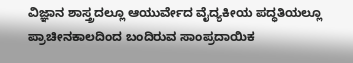ವಿಜ್ಞಾನ ಶಾಸ್ತ್ರದಲ್ಲೂ ಆಯುರ್ವೇದ ವೈದ್ಯಕೀಯ ಪದ್ಧತಿಯಲ್ಲೂ ಪ್ರಾಚೀನಕಾಲದಿಂದ ಬಂದಿರುವ ಸಾಂಪ್ರದಾಯಿಕ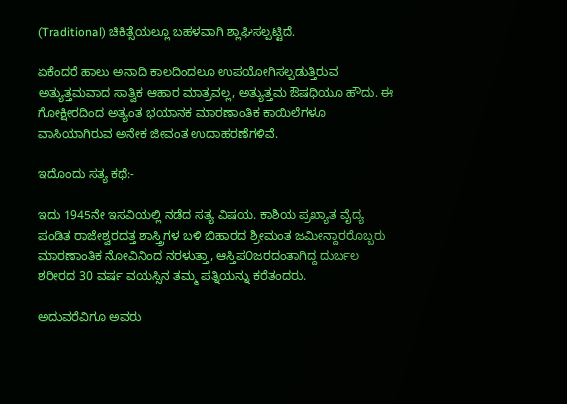(Traditional) ಚಿಕಿತ್ಸೆಯಲ್ಲೂ ಬಹಳವಾಗಿ ಶ್ಲಾಘಿಸಲ್ಪಟ್ಟಿದೆ.

ಏಕೆಂದರೆ ಹಾಲು ಅನಾದಿ ಕಾಲದಿಂದಲೂ ಉಪಯೋಗಿಸಲ್ಪಡುತ್ತಿರುವ ಅತ್ಯುತ್ತಮವಾದ ಸಾತ್ವಿಕ ಆಹಾರ ಮಾತ್ರವಲ್ಲ, ಅತ್ಯುತ್ತಮ ಔಷಧಿಯೂ ಹೌದು. ಈ ಗೋಕ್ಷೀರದಿಂದ ಅತ್ಯಂತ ಭಯಾನಕ ಮಾರಣಾಂತಿಕ ಕಾಯಿಲೆಗಳೂ ವಾಸಿಯಾಗಿರುವ ಅನೇಕ ಜೀವಂತ ಉದಾಹರಣೆಗಳಿವೆ.

ಇದೊಂದು ಸತ್ಯ ಕಥೆ:-

ಇದು 1945ನೇ ಇಸವಿಯಲ್ಲಿ ನಡೆದ ಸತ್ಯ ವಿಷಯ. ಕಾಶಿಯ ಪ್ರಖ್ಯಾತ ವೈದ್ಯ ಪಂಡಿತ ರಾಜೇಶ್ವರದತ್ತ ಶಾಸ್ತ್ರಿಗಳ ಬಳಿ ಬಿಹಾರದ ಶ್ರೀಮಂತ ಜಮೀನ್ದಾರರೊಬ್ಬರು ಮಾರಣಾಂತಿಕ ನೋವಿನಿಂದ ನರಳುತ್ತಾ, ಆಸ್ತಿಪ೦ಜರದಂತಾಗಿದ್ದ ದುರ್ಬಲ ಶರೀರದ 30 ವರ್ಷ ವಯಸ್ಸಿನ ತಮ್ಮ ಪತ್ನಿಯನ್ನು ಕರೆತಂದರು.

ಅದುವರೆವಿಗೂ ಅವರು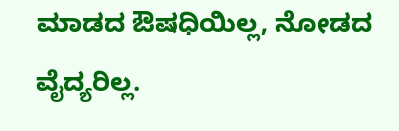ಮಾಡದ ಔಷಧಿಯಿಲ್ಲ, ನೋಡದ ವೈದ್ಯರಿಲ್ಲ.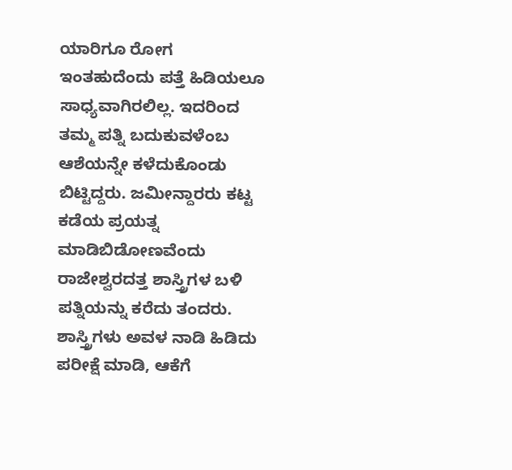ಯಾರಿಗೂ ರೋಗ ಇಂತಹುದೆಂದು ಪತ್ತೆ ಹಿಡಿಯಲೂ ಸಾಧ್ಯವಾಗಿರಲಿಲ್ಲ. ಇದರಿಂದ ತಮ್ಮ ಪತ್ನಿ ಬದುಕುವಳೆಂಬ ಆಶೆಯನ್ನೇ ಕಳೆದುಕೊಂಡು ಬಿಟ್ಟಿದ್ದರು. ಜಮೀನ್ದಾರರು ಕಟ್ಟ ಕಡೆಯ ಪ್ರಯತ್ನ ಮಾಡಿಬಿಡೋಣವೆಂದು ರಾಜೇಶ್ವರದತ್ತ ಶಾಸ್ತ್ರಿಗಳ ಬಳಿ ಪತ್ನಿಯನ್ನು ಕರೆದು ತಂದರು. ಶಾಸ್ತ್ರಿಗಳು ಅವಳ ನಾಡಿ ಹಿಡಿದು ಪರೀಕ್ಷೆ ಮಾಡಿ, ಆಕೆಗೆ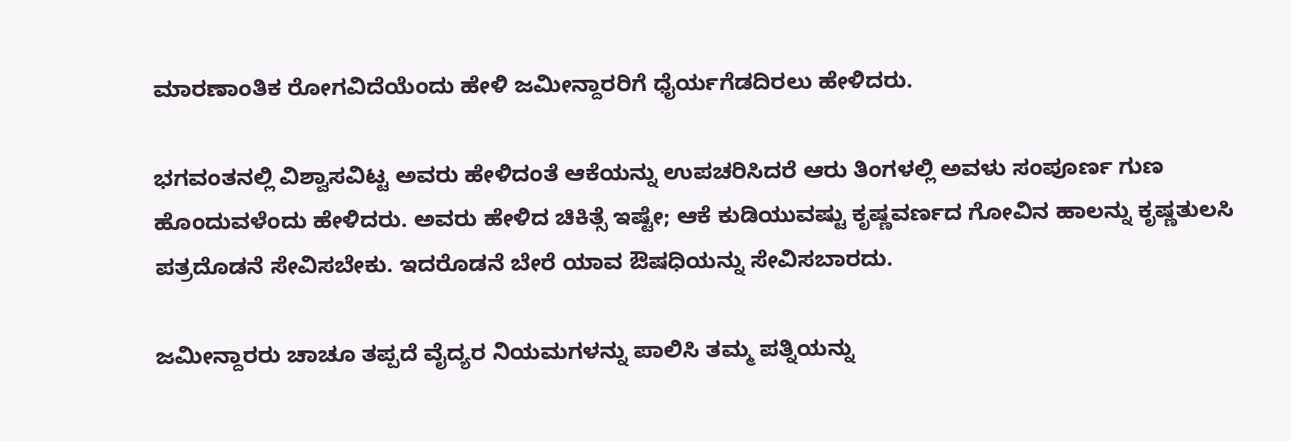ಮಾರಣಾಂತಿಕ ರೋಗವಿದೆಯೆಂದು ಹೇಳಿ ಜಮೀನ್ದಾರರಿಗೆ ಧೈರ್ಯಗೆಡದಿರಲು ಹೇಳಿದರು.

ಭಗವಂತನಲ್ಲಿ ವಿಶ್ವಾಸವಿಟ್ಟ ಅವರು ಹೇಳಿದಂತೆ ಆಕೆಯನ್ನು ಉಪಚರಿಸಿದರೆ ಆರು ತಿಂಗಳಲ್ಲಿ ಅವಳು ಸಂಪೂರ್ಣ ಗುಣ ಹೊಂದುವಳೆಂದು ಹೇಳಿದರು. ಅವರು ಹೇಳಿದ ಚಿಕಿತ್ಸೆ ಇಷ್ಟೇ; ಆಕೆ ಕುಡಿಯುವಷ್ಟು ಕೃಷ್ಣವರ್ಣದ ಗೋವಿನ ಹಾಲನ್ನು ಕೃಷ್ಣತುಲಸಿ ಪತ್ರದೊಡನೆ ಸೇವಿಸಬೇಕು. ಇದರೊಡನೆ ಬೇರೆ ಯಾವ ಔಷಧಿಯನ್ನು ಸೇವಿಸಬಾರದು.

ಜಮೀನ್ದಾರರು ಚಾಚೂ ತಪ್ಪದೆ ವೈದ್ಯರ ನಿಯಮಗಳನ್ನು ಪಾಲಿಸಿ ತಮ್ಮ ಪತ್ನಿಯನ್ನು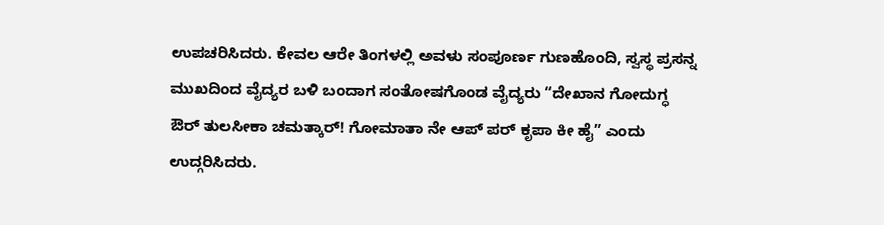ಉಪಚರಿಸಿದರು. ಕೇವಲ ಆರೇ ತಿಂಗಳಲ್ಲಿ ಅವಳು ಸಂಪೂರ್ಣ ಗುಣಹೊಂದಿ, ಸ್ವಸ್ಥ ಪ್ರಸನ್ನ ಮುಖದಿಂದ ವೈದ್ಯರ ಬಳಿ ಬಂದಾಗ ಸಂತೋಷಗೊಂಡ ವೈದ್ಯರು “ದೇಖಾನ ಗೋದುಗ್ಧ ಔರ್ ತುಲಸೀಕಾ ಚಮತ್ಕಾರ್! ಗೋಮಾತಾ ನೇ ಆಪ್ ಪರ್ ಕೃಪಾ ಕೀ ಹೈ” ಎಂದು ಉದ್ಗರಿಸಿದರು.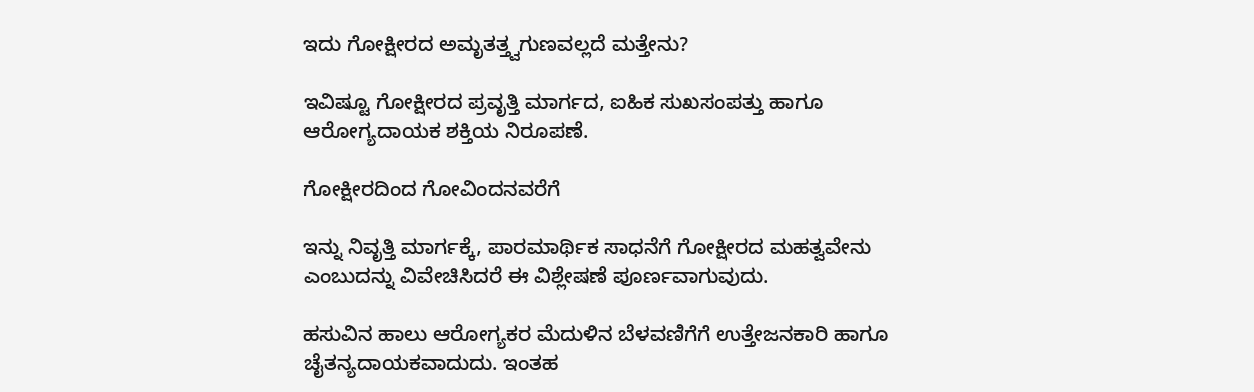ಇದು ಗೋಕ್ಷೀರದ ಅಮೃತತ್ತ್ವಗುಣವಲ್ಲದೆ ಮತ್ತೇನು?

ಇವಿಷ್ಟೂ ಗೋಕ್ಷೀರದ ಪ್ರವೃತ್ತಿ ಮಾರ್ಗದ, ಐಹಿಕ ಸುಖಸಂಪತ್ತು ಹಾಗೂ ಆರೋಗ್ಯದಾಯಕ ಶಕ್ತಿಯ ನಿರೂಪಣೆ.

ಗೋಕ್ಷೀರದಿಂದ ಗೋವಿಂದನವರೆಗೆ

ಇನ್ನು ನಿವೃತ್ತಿ ಮಾರ್ಗಕ್ಕೆ, ಪಾರಮಾರ್ಥಿಕ ಸಾಧನೆಗೆ ಗೋಕ್ಷೀರದ ಮಹತ್ವವೇನು ಎಂಬುದನ್ನು ವಿವೇಚಿಸಿದರೆ ಈ ವಿಶ್ಲೇಷಣೆ ಪೂರ್ಣವಾಗುವುದು.

ಹಸುವಿನ ಹಾಲು ಆರೋಗ್ಯಕರ ಮೆದುಳಿನ ಬೆಳವಣಿಗೆಗೆ ಉತ್ತೇಜನಕಾರಿ ಹಾಗೂ ಚೈತನ್ಯದಾಯಕವಾದುದು. ಇಂತಹ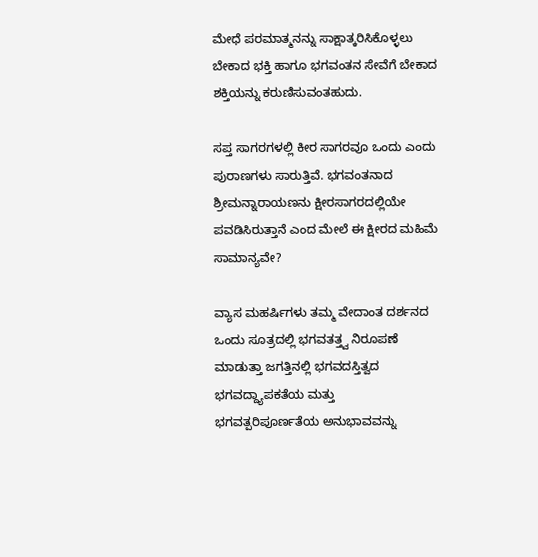ಮೇಧೆ ಪರಮಾತ್ಮನನ್ನು ಸಾಕ್ಷಾತ್ಕರಿಸಿಕೊಳ್ಳಲು ಬೇಕಾದ ಭಕ್ತಿ ಹಾಗೂ ಭಗವಂತನ ಸೇವೆಗೆ ಬೇಕಾದ ಶಕ್ತಿಯನ್ನು ಕರುಣಿಸುವಂತಹುದು.

ಸಪ್ತ ಸಾಗರಗಳಲ್ಲಿ ಕೀರ ಸಾಗರವೂ ಒಂದು ಎಂದು ಪುರಾಣಗಳು ಸಾರುತ್ತಿವೆ. ಭಗವಂತನಾದ ಶ್ರೀಮನ್ನಾರಾಯಣನು ಕ್ಷೀರಸಾಗರದಲ್ಲಿಯೇ ಪವಡಿಸಿರುತ್ತಾನೆ ಎಂದ ಮೇಲೆ ಈ ಕ್ಷೀರದ ಮಹಿಮೆ ಸಾಮಾನ್ಯವೇ?

ವ್ಯಾಸ ಮಹರ್ಷಿಗಳು ತಮ್ಮ ವೇದಾಂತ ದರ್ಶನದ ಒಂದು ಸೂತ್ರದಲ್ಲಿ ಭಗವತತ್ತ್ವ ನಿರೂಪಣೆ ಮಾಡುತ್ತಾ ಜಗತ್ತಿನಲ್ಲಿ ಭಗವದಸ್ತಿತ್ವದ ಭಗವದ್ದ್ಯಾಪಕತೆಯ ಮತ್ತು ಭಗವತ್ಪರಿಪೂರ್ಣತೆಯ ಅನುಭಾವವನ್ನು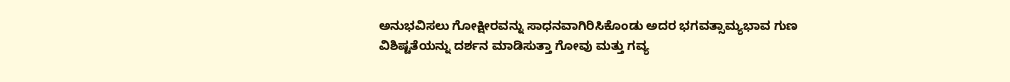ಅನುಭವಿಸಲು ಗೋಕ್ಷೀರವನ್ನು ಸಾಧನವಾಗಿರಿಸಿಕೊಂಡು ಅದರ ಭಗವತ್ಸಾಮ್ಯಭಾವ ಗುಣ ವಿಶಿಷ್ಟತೆಯನ್ನು ದರ್ಶನ ಮಾಡಿಸುತ್ತಾ ಗೋವು ಮತ್ತು ಗವ್ಯ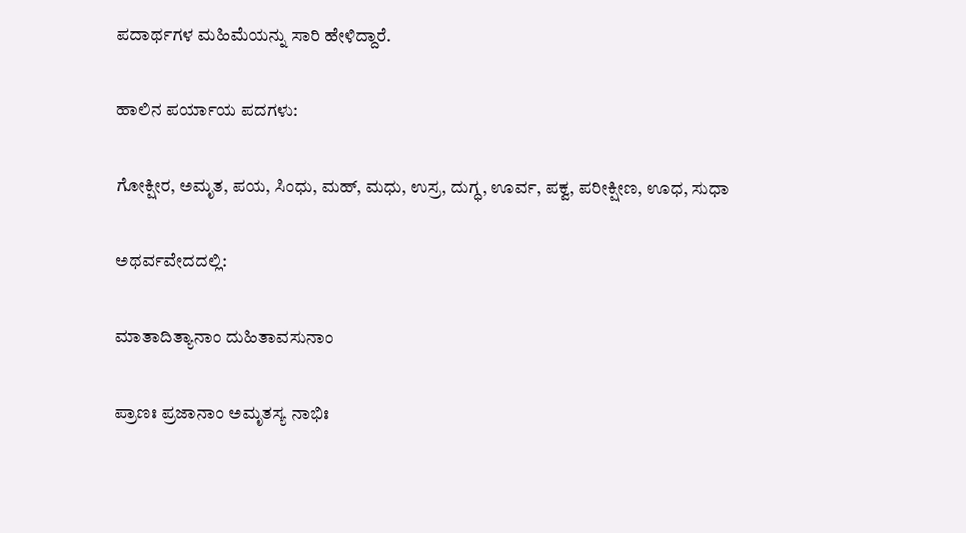ಪದಾರ್ಥಗಳ ಮಹಿಮೆಯನ್ನು ಸಾರಿ ಹೇಳಿದ್ದಾರೆ.

ಹಾಲಿನ ಪರ್ಯಾಯ ಪದಗಳು:

ಗೋಕ್ಷೀರ, ಅಮೃತ, ಪಯ, ಸಿಂಧು, ಮಹ್, ಮಧು, ಉಸ್ರ, ದುಗ್ಧ, ಊರ್ವ, ಪಕ್ವ, ಪರೀಕ್ಷೀಣ, ಊಧ, ಸುಧಾ

ಅಥರ್ವವೇದದಲ್ಲಿ:

ಮಾತಾದಿತ್ಯಾನಾಂ ದುಹಿತಾವಸುನಾಂ

ಪ್ರಾಣಃ ಪ್ರಜಾನಾಂ ಅಮೃತಸ್ಯ ನಾಭಿಃ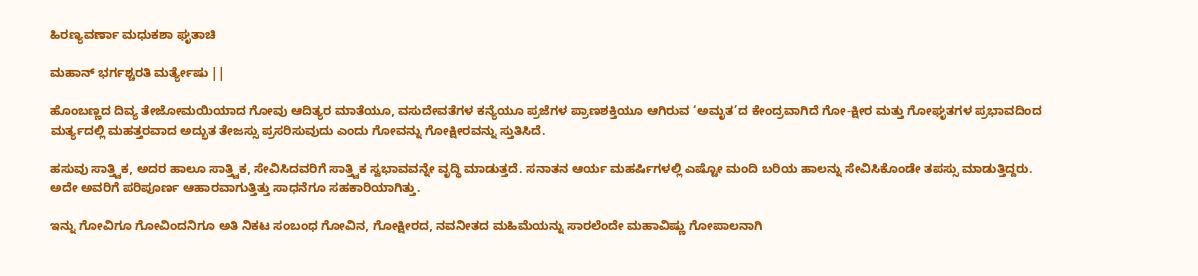ಹಿರಣ್ಯವರ್ಣಾ ಮಧುಕಶಾ ಘೃತಾಚಿ

ಮಹಾನ್ ಭರ್ಗಶ್ಚರತಿ ಮರ್ತ್ಯೇಷು ||

ಹೊಂಬಣ್ಣದ ದಿವ್ಯ ತೇಜೋಮಯಿಯಾದ ಗೋವು ಆದಿತ್ಯರ ಮಾತೆಯೂ, ವಸುದೇವತೆಗಳ ಕನ್ಯೆಯೂ ಪ್ರಜೆಗಳ ಪ್ರಾಣಶಕ್ತಿಯೂ ಆಗಿರುವ ‘ಅಮೃತ’ದ ಕೇಂದ್ರವಾಗಿದೆ ಗೋ-ಕ್ಷೀರ ಮತ್ತು ಗೋಘೃತಗಳ ಪ್ರಭಾವದಿಂದ ಮರ್ತ್ಯದಲ್ಲಿ ಮಹತ್ತರವಾದ ಅದ್ಭುತ ತೇಜಸ್ಸು ಪ್ರಸರಿಸುವುದು ಎಂದು ಗೋವನ್ನು ಗೋಕ್ಷೀರವನ್ನು ಸ್ತುತಿಸಿದೆ.

ಹಸುವು ಸಾತ್ತ್ವಿಕ, ಅದರ ಹಾಲೂ ಸಾತ್ತ್ವಿಕ, ಸೇವಿಸಿದವರಿಗೆ ಸಾತ್ತ್ವಿಕ ಸ್ವಭಾವವನ್ನೇ ವೃದ್ಧಿ ಮಾಡುತ್ತದೆ. ಸನಾತನ ಆರ್ಯ ಮಹರ್ಷಿಗಳಲ್ಲಿ ಎಷ್ಟೋ ಮಂದಿ ಬರಿಯ ಹಾಲನ್ನು ಸೇವಿಸಿಕೊಂಡೇ ತಪಸ್ಸು ಮಾಡುತ್ತಿದ್ದರು. ಅದೇ ಅವರಿಗೆ ಪರಿಪೂರ್ಣ ಆಹಾರವಾಗುತ್ತಿತ್ತು ಸಾಧನೆಗೂ ಸಹಕಾರಿಯಾಗಿತ್ತು.

ಇನ್ನು ಗೋವಿಗೂ ಗೋವಿಂದನಿಗೂ ಅತಿ ನಿಕಟ ಸಂಬಂಧ ಗೋವಿನ, ಗೋಕ್ಷೀರದ, ನವನೀತದ ಮಹಿಮೆಯನ್ನು ಸಾರಲೆಂದೇ ಮಹಾವಿಷ್ಣು ಗೋಪಾಲನಾಗಿ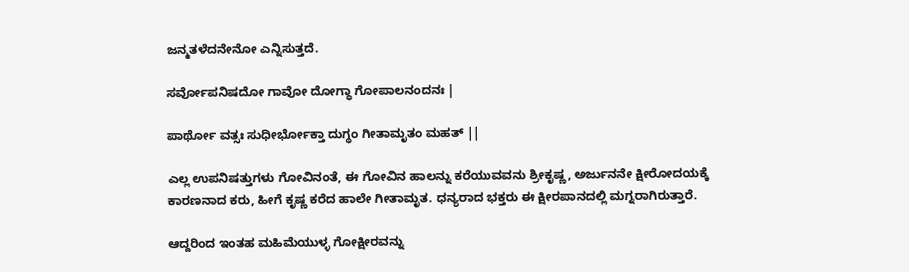ಜನ್ಮತಳೆದನೇನೋ ಎನ್ನಿಸುತ್ತದೆ.

ಸರ್ವೋಪನಿಷದೋ ಗಾವೋ ದೋಗ್ಧಾ ಗೋಪಾಲನಂದನಃ |

ಪಾರ್ಥೋ ವತ್ಸಃ ಸುಧೀರ್ಭೋಕ್ತಾ ದುಗ್ಧಂ ಗೀತಾಮೃತಂ ಮಹತ್ ||

ಎಲ್ಲ ಉಪನಿಷತ್ತುಗಳು ಗೋವಿನಂತೆ, ಈ ಗೋವಿನ ಹಾಲನ್ನು ಕರೆಯುವವನು ಶ್ರೀಕೃಷ್ಣ, ಅರ್ಜುನನೇ ಕ್ಷೀರೋದಯಕ್ಕೆ ಕಾರಣನಾದ ಕರು, ಹೀಗೆ ಕೃಷ್ಣ ಕರೆದ ಹಾಲೇ ಗೀತಾಮೃತ. ಧನ್ಯರಾದ ಭಕ್ತರು ಈ ಕ್ಷೀರಪಾನದಲ್ಲಿ ಮಗ್ನರಾಗಿರುತ್ತಾರೆ.

ಆದ್ದರಿಂದ ಇಂತಹ ಮಹಿಮೆಯುಳ್ಳ ಗೋಕ್ಷೀರವನ್ನು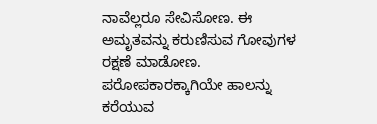ನಾವೆಲ್ಲರೂ ಸೇವಿಸೋಣ. ಈ ಅಮೃತವನ್ನು ಕರುಣಿಸುವ ಗೋವುಗಳ ರಕ್ಷಣೆ ಮಾಡೋಣ. ಪರೋಪಕಾರಕ್ಕಾಗಿಯೇ ಹಾಲನ್ನು ಕರೆಯುವ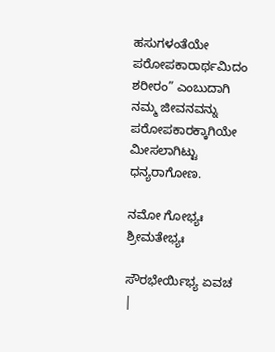ಹಸುಗಳಂತೆಯೇ ಪರೋಪಕಾರಾರ್ಥಮಿದಂ ಶರೀರಂ” ಎಂಬುದಾಗಿ ನಮ್ಮ ಜೀವನವನ್ನು ಪರೋಪಕಾರಕ್ಕಾಗಿಯೇ ಮೀಸಲಾಗಿಟ್ಟು ಧನ್ಯರಾಗೋಣ.

ನಮೋ ಗೋಭ್ಯಃ ಶ್ರೀಮತೇಭ್ಯಃ

ಸೌರಭೇರ್ಯಿಭ್ಯ ಏವಚ |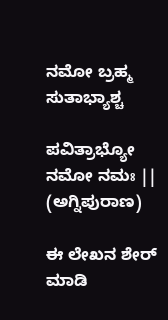ನಮೋ ಬ್ರಹ್ಮ ಸುತಾಭ್ಯಾಶ್ಚ

ಪವಿತ್ರಾಭ್ಯೋ ನಮೋ ನಮಃ || (ಅಗ್ನಿಪುರಾಣ)

ಈ ಲೇಖನ ಶೇರ್ ಮಾಡಿ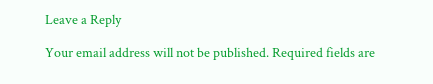Leave a Reply

Your email address will not be published. Required fields are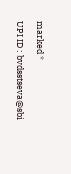marked *

UPI ID : bvdsstseva@sbi